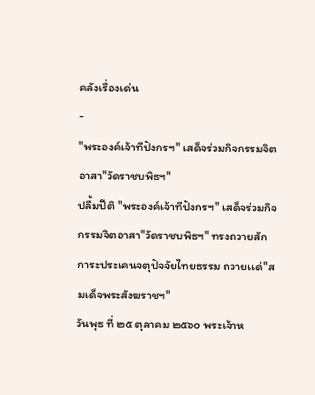คลังเรื่องเด่น
-
"พระองค์เจ้าทีปังกรฯ" เสด็จร่วมกิจกรรมจิตอาสา"วัดราชบพิธฯ"
ปลื้มปีติ "พระองค์เจ้าทีปังกรฯ" เสด็จร่วมกิจกรรมจิตอาสา"วัดราชบพิธฯ" ทรงถวายสักการะประเคนจตุปัจจัยไทยธรรม ถวายเเด่"สมเด็จพระสังฆราชฯ"
วันพุธ ที่ ๒๕ ตุลาคม ๒๕๖๐ พระเจ้าห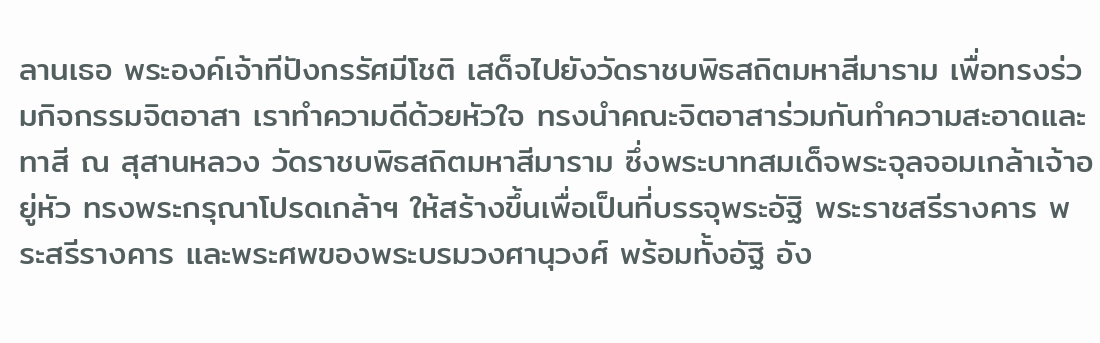ลานเธอ พระองค์เจ้าทีปังกรรัศมีโชติ เสด็จไปยังวัดราชบพิธสถิตมหาสีมาราม เพื่อทรงร่วมกิจกรรมจิตอาสา เราทำความดีด้วยหัวใจ ทรงนำคณะจิตอาสาร่วมกันทำความสะอาดและทาสี ณ สุสานหลวง วัดราชบพิธสถิตมหาสีมาราม ซึ่งพระบาทสมเด็จพระจุลจอมเกล้าเจ้าอยู่หัว ทรงพระกรุณาโปรดเกล้าฯ ให้สร้างขึ้นเพื่อเป็นที่บรรจุพระอัฐิ พระราชสรีรางคาร พระสรีรางคาร และพระศพของพระบรมวงศานุวงศ์ พร้อมทั้งอัฐิ อัง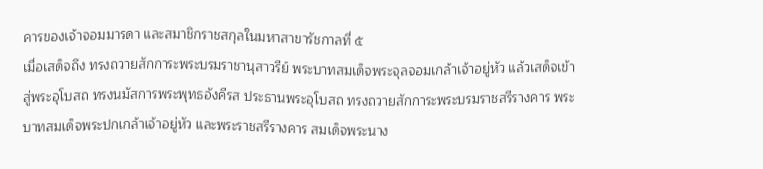คารของเจ้าจอมมารดา และสมาชิกราชสกุลในมหาสาขารัชกาลที่ ๕
เมื่อเสด็จถึง ทรงถวายสักการะพระบรมราชานุสาวรีย์ พระบาทสมเด็จพระจุลจอมเกล้าเจ้าอยู่หัว แล้วเสด็จเข้าสู่พระอุโบสถ ทรงนมัสการพระพุทธอังคีรส ประธานพระอุโบสถ ทรงถวายสักการะพระบรมราชสรีรางคาร พระบาทสมเด็จพระปกเกล้าเจ้าอยู่หัว และพระราชสรีรางคาร สมเด็จพระนาง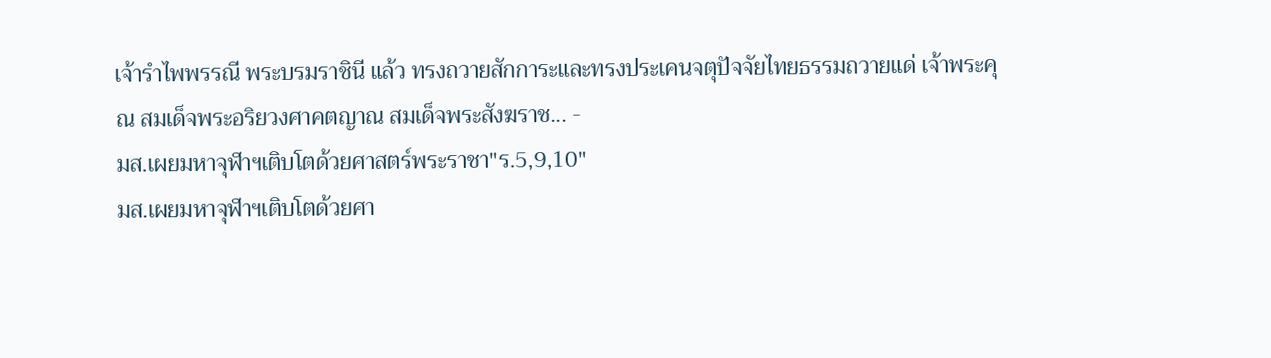เจ้ารำไพพรรณี พระบรมราชินี แล้ว ทรงถวายสักการะและทรงประเคนจตุปัจจัยไทยธรรมถวายแด่ เจ้าพระคุณ สมเด็จพระอริยวงศาคตญาณ สมเด็จพระสังฆราช... -
มส.เผยมหาจุฬาฯเติบโตด้วยศาสตร์พระราชา"ร.5,9,10"
มส.เผยมหาจุฬาฯเติบโตด้วยศา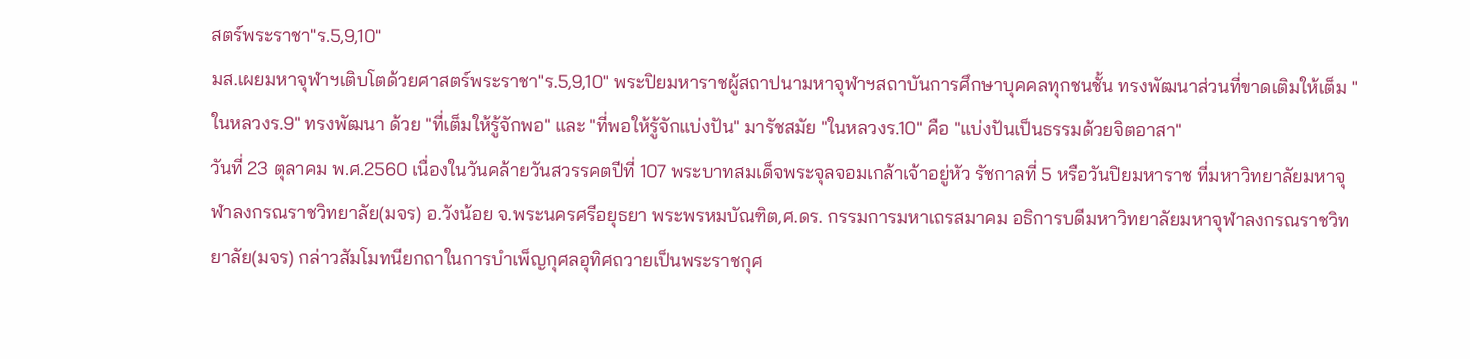สตร์พระราชา"ร.5,9,10"
มส.เผยมหาจุฬาฯเติบโตด้วยศาสตร์พระราชา"ร.5,9,10" พระปิยมหาราชผู้สถาปนามหาจุฬาฯสถาบันการศึกษาบุคคลทุกชนชั้น ทรงพัฒนาส่วนที่ขาดเติมให้เต็ม "ในหลวงร.9" ทรงพัฒนา ด้วย "ที่เต็มให้รู้จักพอ" และ "ที่พอให้รู้จักแบ่งปัน" มารัชสมัย "ในหลวงร.10" คือ "แบ่งปันเป็นธรรมด้วยจิตอาสา"
วันที่ 23 ตุลาคม พ.ศ.2560 เนื่องในวันคล้ายวันสวรรคตปีที่ 107 พระบาทสมเด็จพระจุลจอมเกล้าเจ้าอยู่หัว รัชกาลที่ 5 หรือวันปิยมหาราช ที่มหาวิทยาลัยมหาจุฬาลงกรณราชวิทยาลัย(มจร) อ.วังน้อย จ.พระนครศรีอยุธยา พระพรหมบัณฑิต,ศ.ดร. กรรมการมหาเถรสมาคม อธิการบดีมหาวิทยาลัยมหาจุฬาลงกรณราชวิทยาลัย(มจร) กล่าวสัมโมทนียกถาในการบำเพ็ญกุศลอุทิศถวายเป็นพระราชกุศ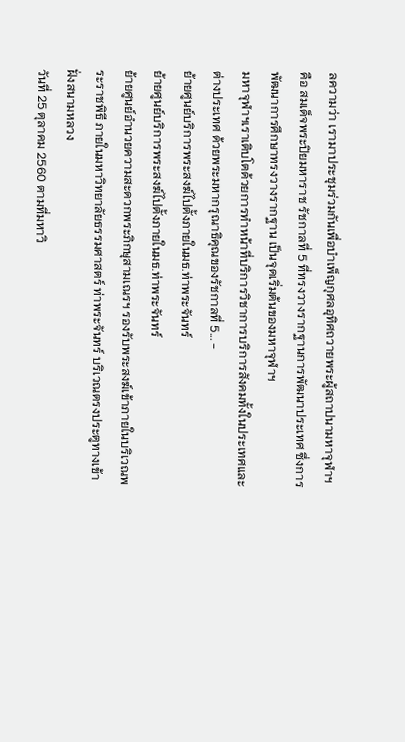ลความว่า เรามาประชุมร่วมกันเพื่อบำเพ็ญกุศลอุทิศถวายพระผู้สถาปนามหาจุฬาฯ คือ สมเด็จพระปิยมหาราช รัชกาลที่ 5 ที่ทรงวางรากฐานการพัฒนาประเทศ ซึ่งการพัฒนาการศึกษาทรงวางรากฐาน เป็นจุดเริ่มต้นของมหาจุฬาฯ
มหาจุฬาฯเราเติบโตด้วยการทำหน้าที่บริการวิชาการบริการสังคมทั้งในประเทศและต่างประเทศ ด้วยพระมหากรุณาธิคุณของรัชกาลที่ 5... -
ย้ายศูนย์บริการพระสงฆ์ไปตั้งภายในมธ.ท่าพระจันทร์
ย้ายศูนย์บริการพระสงฆ์ไปตั้งภายในมธ.ท่าพระจันทร์
ย้ายศูนย์อำนวยความสะดวกพระภิกษุสามเณรฯ รองรับพระสงฆ์เข้าภายในบริเวณพระราชพิธี ภายในมหาวิทยาลัยธรรมศาสตร์ ท่าพระจันทร์ บริเวณตรงประตูทางเข้าฝั่งสนามหลวง
วันที่ 25 ตุลาคม 2560 ตามที่มหาวิ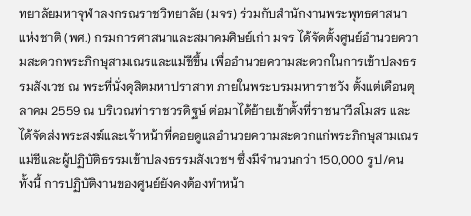ทยาลัยมหาจุฬาลงกรณราชวิทยาลัย (มจร) ร่วมกับสำนักงานพระพุทธศาสนาแห่งชาติ (พศ.) กรมการศาสนาและสมาคมศิษย์เก่า มจร ได้จัดตั้งศูนย์อำนวยความสะดวกพระภิกษุสามเณรและแม่ชีขึ้น เพื่ออำนวยความสะดวกในการเข้าปลงธรรมสังเวช ณ พระที่นั่งดุสิตมหาปราสาท ภายในพระบรมมหาราชวัง ตั้งแต่เดือนตุลาคม 2559 ณ บริเวณท่าราชวรดิฐษ์ ต่อมาได้ย้ายเข้าตั้งที่ราชนาวีสโมสร และได้จัดส่งพระสงฆ์และเจ้าหน้าที่คอยดูแลอำนวยความสะดวกแก่พระภิกษุสามเณร แม่ชีและผู้ปฏิบัติธรรมเข้าปลงธรรมสังเวชฯ ซึ่งมีจำนวนกว่า 150,000 รูป/คน
ทั้งนี้ การปฏิบัติงานของศูนย์ยังคงต้องทำหน้า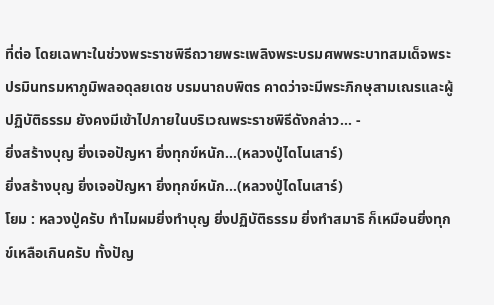ที่ต่อ โดยเฉพาะในช่วงพระราชพิธีถวายพระเพลิงพระบรมศพพระบาทสมเด็จพระปรมินทรมหาภูมิพลอดุลยเดช บรมนาถบพิตร คาดว่าจะมีพระภิกษุสามเณรและผู้ปฏิบัติธรรม ยังคงมีเข้าไปภายในบริเวณพระราชพิธีดังกล่าว... -
ยิ่งสร้างบุญ ยิ่งเจอปัญหา ยิ่งทุกข์หนัก…(หลวงปู่ไดโนเสาร์)
ยิ่งสร้างบุญ ยิ่งเจอปัญหา ยิ่งทุกข์หนัก…(หลวงปู่ไดโนเสาร์)
โยม : หลวงปู่ครับ ทำไมผมยิ่งทำบุญ ยิ่งปฏิบัติธรรม ยิ่งทำสมาธิ ก็เหมือนยิ่งทุกข์เหลือเกินครับ ทั้งปัญ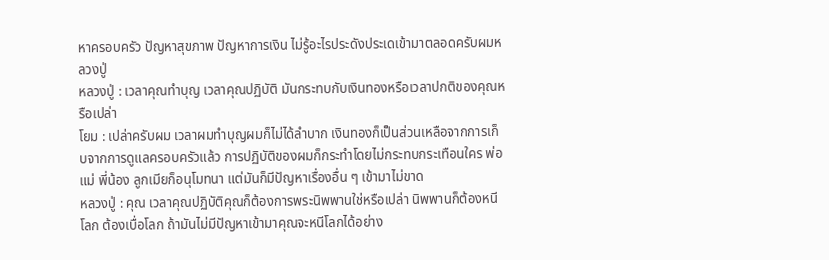หาครอบครัว ปัญหาสุขภาพ ปัญหาการเงิน ไม่รู้อะไรประดังประเดเข้ามาตลอดครับผมหลวงปู่
หลวงปู่ : เวลาคุณทำบุญ เวลาคุณปฏิบัติ มันกระทบกับเงินทองหรือเวลาปกติของคุณหรือเปล่า
โยม : เปล่าครับผม เวลาผมทำบุญผมก็ไม่ได้ลำบาก เงินทองก็เป็นส่วนเหลือจากการเก็บจากการดูแลครอบครัวแล้ว การปฏิบัติของผมก็กระทำโดยไม่กระทบกระเทือนใคร พ่อแม่ พี่น้อง ลูกเมียก็อนุโมทนา แต่มันก็มีปัญหาเรื่องอื่น ๆ เข้ามาไม่ขาด
หลวงปู่ : คุณ เวลาคุณปฏิบัติคุณก็ต้องการพระนิพพานใช่หรือเปล่า นิพพานก็ต้องหนีโลก ต้องเบื่อโลก ถ้ามันไม่มีปัญหาเข้ามาคุณจะหนีโลกได้อย่าง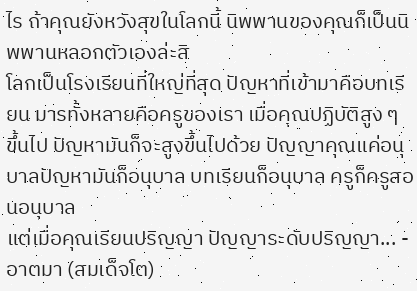ไร ถ้าคุณยังหวังสุขในโลกนี้ นิพพานของคุณก็เป็นนิพพานหลอกตัวเองล่ะสิ
โลกเป็นโรงเรียนที่ใหญ่ที่สุด ปัญหาที่เข้ามาคือบทเรียน มารทั้งหลายคือครูของเรา เมื่อคุณปฏิบัติสูง ๆ ขึ้นไป ปัญหามันก็จะสูงขึ้นไปด้วย ปัญญาคุณแค่อนุบาลปัญหามันก็อนุบาล บทเรียนก็อนุบาล ครูก็ครูสอนอนุบาล
แต่เมื่อคุณเรียนปริญญา ปัญญาระดับปริญญา... -
อาตมา (สมเด็จโต)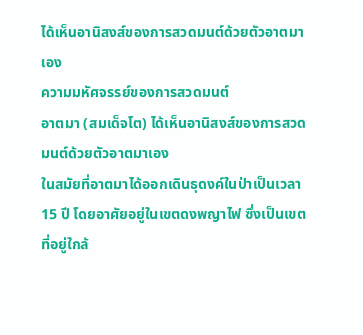ได้เห็นอานิสงส์ของการสวดมนต์ด้วยตัวอาตมาเอง
ความมหัศจรรย์ของการสวดมนต์
อาตมา (สมเด็จโต) ได้เห็นอานิสงส์ของการสวดมนต์ด้วยตัวอาตมาเอง
ในสมัยที่อาตมาได้ออกเดินธุดงค์ในป่าเป็นเวลา 15 ปี โดยอาศัยอยู่ในเขตดงพญาไฟ ซึ่งเป็นเขตที่อยู่ใกล้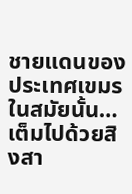ชายแดนของประเทศเขมร
ในสมัยนั้น…เต็มไปด้วยสิงสา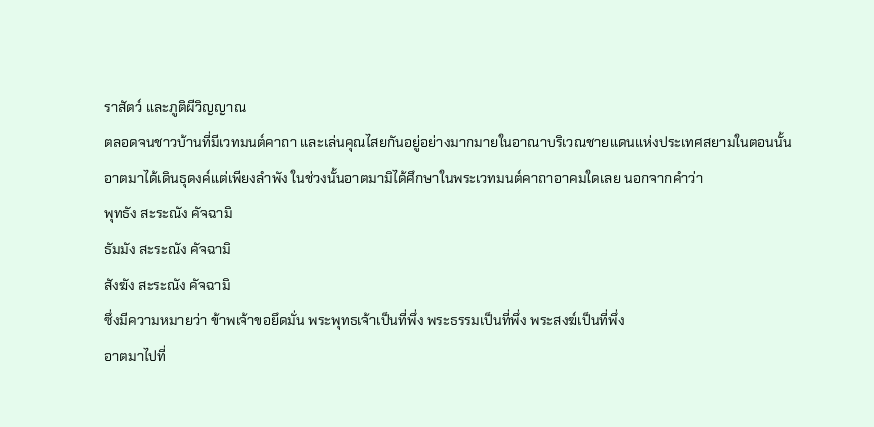ราสัตว์ และภูติผีวิญญาณ
ตลอดจนชาวบ้านที่มีเวทมนต์คาถา และเล่นคุณไสยกันอยู่อย่างมากมายในอาณาบริเวณชายแดนแห่งประเทศสยามในตอนนั้น
อาตมาได้เดินธุดงค์แต่เพียงลำพัง ในช่วงนั้นอาตมามิได้ศึกษาในพระเวทมนต์คาถาอาคมใดเลย นอกจากคำว่า
พุทธัง สะระณัง คัจฉามิ
ธัมมัง สะระณัง คัจฉามิ
สังฆัง สะระณัง คัจฉามิ
ซึ่งมีความหมายว่า ข้าพเจ้าขอยึดมั่น พระพุทธเจ้าเป็นที่พึ่ง พระธรรมเป็นที่พึ่ง พระสงฆ์เป็นที่พึ่ง
อาตมาไปที่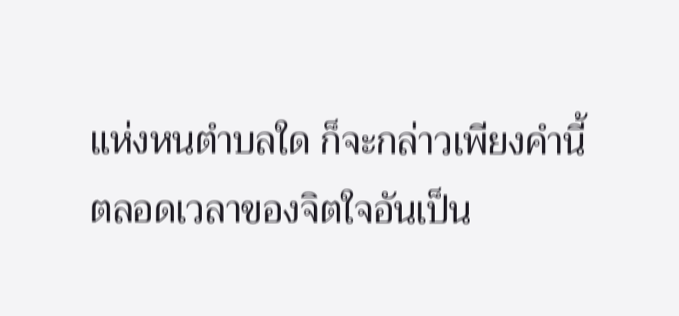แห่งหนตำบลใด ก็จะกล่าวเพียงคำนี้ตลอดเวลาของจิตใจอันเป็น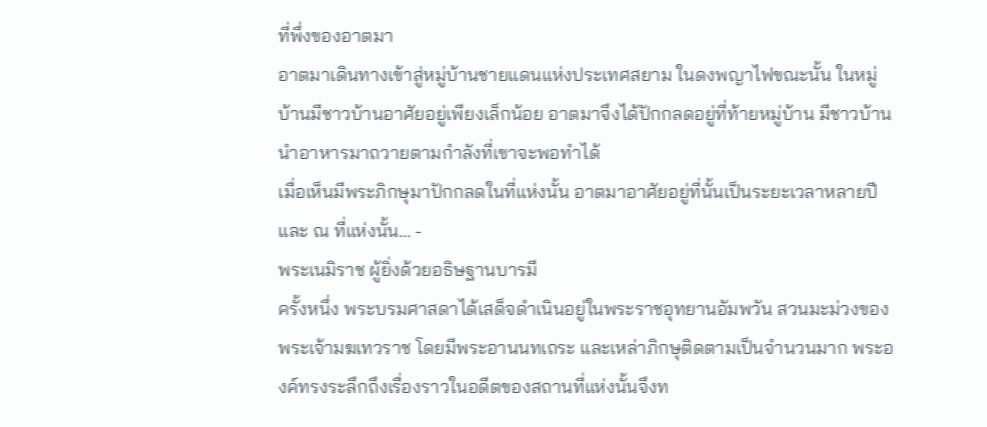ที่พึ่งของอาตมา
อาตมาเดินทางเข้าสู่หมู่บ้านชายแดนแห่งประเทศสยาม ในดงพญาไฟขณะนั้น ในหมู่บ้านมีชาวบ้านอาศัยอยู่เพียงเล็กน้อย อาตมาจึงได้ปักกลดอยู่ที่ท้ายหมู่บ้าน มีชาวบ้านนำอาหารมาถวายตามกำลังที่เขาจะพอทำได้
เมื่อเห็นมีพระภิกษุมาปักกลดในที่แห่งนั้น อาตมาอาศัยอยู่ที่นั้นเป็นระยะเวลาหลายปี และ ณ ที่แห่งนั้น... -
พระเนมิราช ผู้ยิ่งด้วยอธิษฐานบารมี
ครั้งหนึ่ง พระบรมศาสดาได้เสด็จดำเนินอยู่ในพระราชอุทยานอัมพวัน สวนมะม่วงของพระเจ้ามฆเทวราช โดยมีพระอานนทเถระ และเหล่าภิกษุติดตามเป็นจำนวนมาก พระองค์ทรงระลึกถึงเรื่องราวในอดีตของสถานที่แห่งนั้นจึงท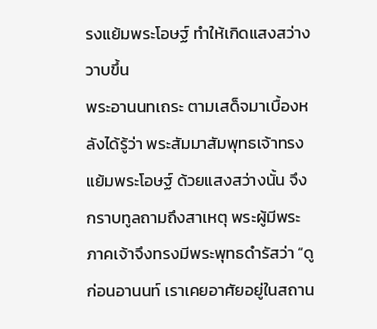รงแย้มพระโอษฐ์ ทำให้เกิดแสงสว่างวาบขึ้น
พระอานนทเถระ ตามเสด็จมาเบื้องหลังได้รู้ว่า พระสัมมาสัมพุทธเจ้าทรงแย้มพระโอษฐ์ ด้วยแสงสว่างนั้น จึงกราบทูลถามถึงสาเหตุ พระผู้มีพระภาคเจ้าจึงทรงมีพระพุทธดำรัสว่า “ดูก่อนอานนท์ เราเคยอาศัยอยู่ในสถาน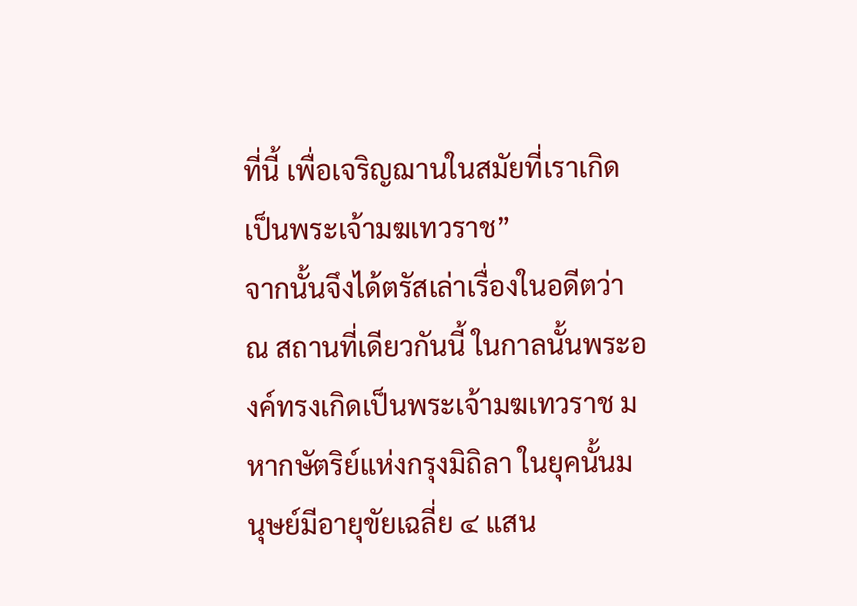ที่นี้ เพื่อเจริญฌานในสมัยที่เราเกิดเป็นพระเจ้ามฆเทวราช”
จากนั้นจึงได้ตรัสเล่าเรื่องในอดีตว่า ณ สถานที่เดียวกันนี้ ในกาลนั้นพระองค์ทรงเกิดเป็นพระเจ้ามฆเทวราช มหากษัตริย์แห่งกรุงมิถิลา ในยุคนั้นมนุษย์มีอายุขัยเฉลี่ย ๔ แสน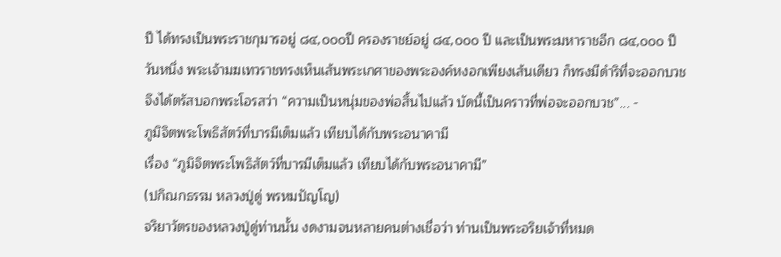ปี ได้ทรงเป็นพระราชกุมารอยู่ ๘๔,๐๐๐ปี ครองราชย์อยู่ ๘๔,๐๐๐ ปี และเป็นพระมหาราชอีก ๘๔,๐๐๐ ปี
วันหนึ่ง พระเจ้ามฆเทวราชทรงเห็นเส้นพระเกศาของพระองค์หงอกเพียงเส้นเดียว ก็ทรงมีดำริที่จะออกบวช จึงได้ตรัสบอกพระโอรสว่า “ความเป็นหนุ่มของพ่อสิ้นไปแล้ว บัดนี้เป็นคราวที่พ่อจะออกบวช”... -
ภูมิจิตพระโพธิสัตว์ที่บารมีเต็มแล้ว เทียบได้กับพระอนาคามี
เรื่อง “ภูมิจิตพระโพธิสัตว์ที่บารมีเต็มแล้ว เทียบได้กับพระอนาคามี”
(ปกิณกธรรม หลวงปู่ดู่ พรหมปัญโญ)
จริยาวัตรของหลวงปู่ดู่ท่านนั้น งดงามจนหลายคนต่างเชื่อว่า ท่านเป็นพระอริยเจ้าที่หมด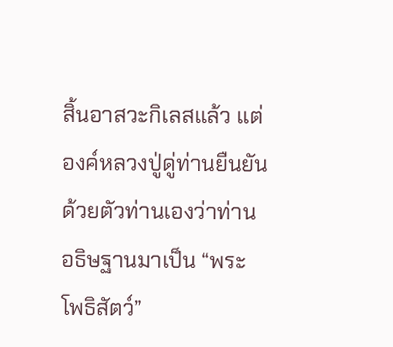สิ้นอาสวะกิเลสแล้ว แต่องค์หลวงปู่ดู่ท่านยืนยันด้วยตัวท่านเองว่าท่านอธิษฐานมาเป็น “พระโพธิสัตว์”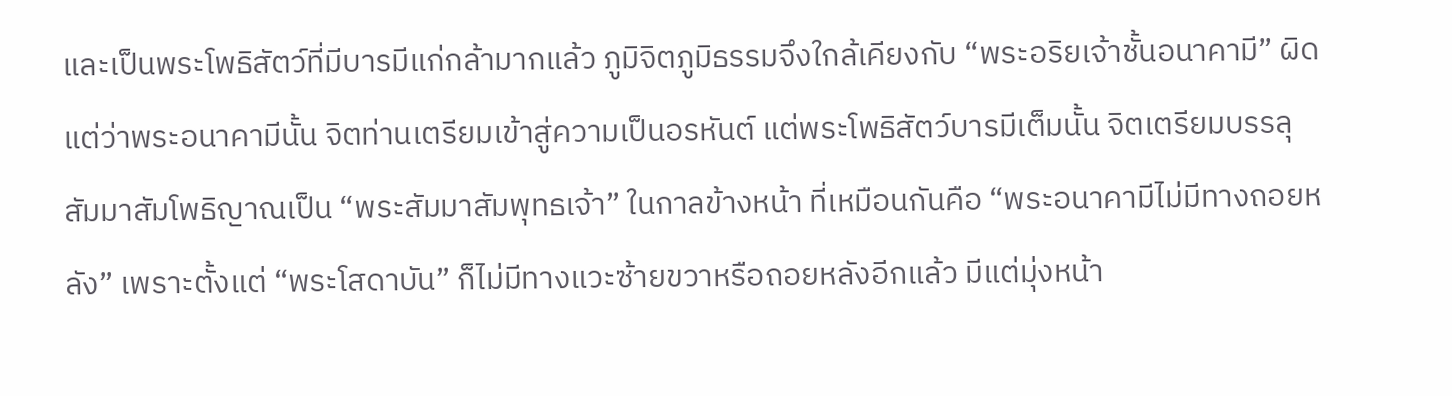และเป็นพระโพธิสัตว์ที่มีบารมีแก่กล้ามากแล้ว ภูมิจิตภูมิธรรมจึงใกล้เคียงกับ “พระอริยเจ้าชั้นอนาคามี” ผิดแต่ว่าพระอนาคามีนั้น จิตท่านเตรียมเข้าสู่ความเป็นอรหันต์ แต่พระโพธิสัตว์บารมีเต็มนั้น จิตเตรียมบรรลุสัมมาสัมโพธิญาณเป็น “พระสัมมาสัมพุทธเจ้า” ในกาลข้างหน้า ที่เหมือนกันคือ “พระอนาคามีไม่มีทางถอยหลัง” เพราะตั้งแต่ “พระโสดาบัน” ก็ไม่มีทางแวะซ้ายขวาหรือถอยหลังอีกแล้ว มีแต่มุ่งหน้า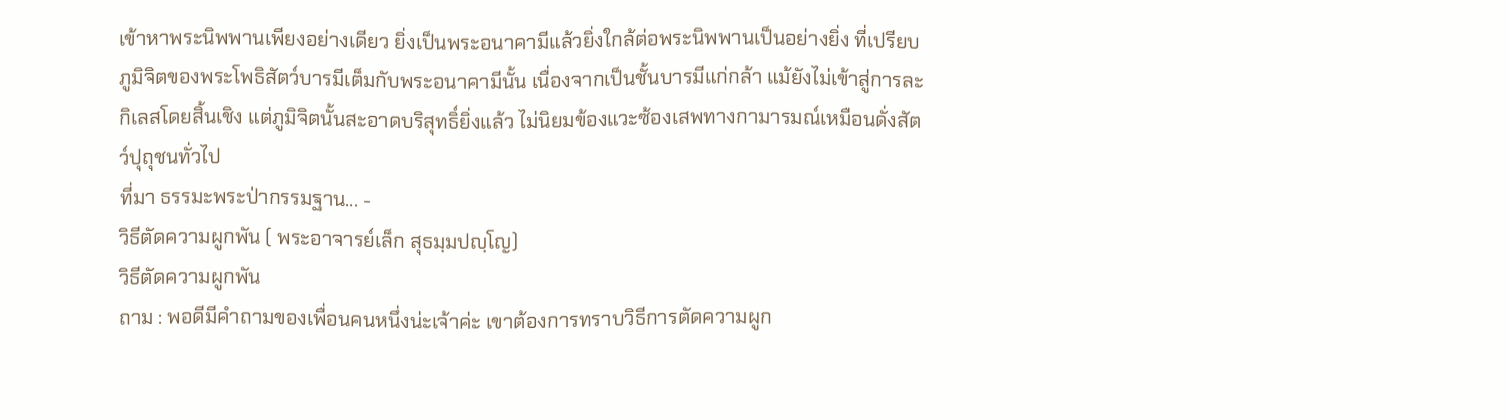เข้าหาพระนิพพานเพียงอย่างเดียว ยิ่งเป็นพระอนาคามีแล้วยิ่งใกล้ต่อพระนิพพานเป็นอย่างยิ่ง ที่เปรียบภูมิจิตของพระโพธิสัตว์บารมีเต็มกับพระอนาคามีนั้น เนื่องจากเป็นชั้นบารมีแก่กล้า แม้ยังไม่เข้าสู่การละกิเลสโดยสิ้นเชิง แต่ภูมิจิตนั้นสะอาดบริสุทธิ์ยิ่งแล้ว ไม่นิยมข้องแวะซ้องเสพทางกามารมณ์เหมือนดั่งสัตว์ปุถุชนทั่วไป
ที่มา ธรรมะพระป่ากรรมฐาน... -
วิธีตัดความผูกพัน ( พระอาจารย์เล็ก สุธมฺมปญฺโญ)
วิธีตัดความผูกพัน
ถาม : พอดีมีคำถามของเพื่อนคนหนึ่งน่ะเจ้าค่ะ เขาต้องการทราบวิธีการตัดความผูก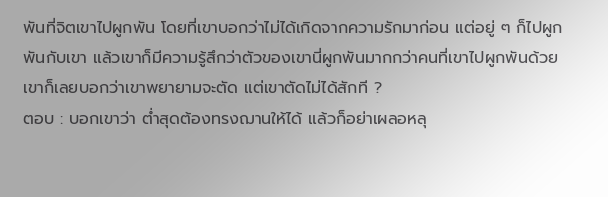พันที่จิตเขาไปผูกพัน โดยที่เขาบอกว่าไม่ได้เกิดจากความรักมาก่อน แต่อยู่ ๆ ก็ไปผูกพันกับเขา แล้วเขาก็มีความรู้สึกว่าตัวของเขานี่ผูกพันมากกว่าคนที่เขาไปผูกพันด้วย เขาก็เลยบอกว่าเขาพยายามจะตัด แต่เขาตัดไม่ได้สักที ?
ตอบ : บอกเขาว่า ต่ำสุดต้องทรงฌานให้ได้ แล้วก็อย่าเผลอหลุ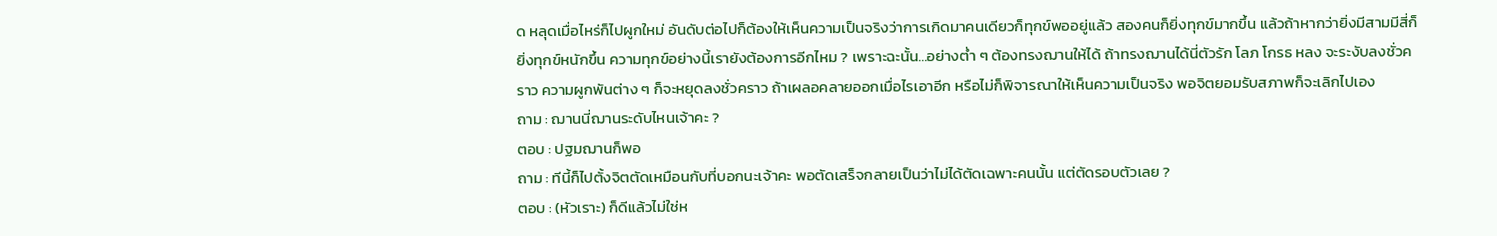ด หลุดเมื่อไหร่ก็ไปผูกใหม่ อันดับต่อไปก็ต้องให้เห็นความเป็นจริงว่าการเกิดมาคนเดียวก็ทุกข์พออยู่แล้ว สองคนก็ยิ่งทุกข์มากขึ้น แล้วถ้าหากว่ายิ่งมีสามมีสี่ก็ยิ่งทุกข์หนักขึ้น ความทุกข์อย่างนี้เรายังต้องการอีกไหม ? เพราะฉะนั้น...อย่างต่ำ ๆ ต้องทรงฌานให้ได้ ถ้าทรงฌานได้นี่ตัวรัก โลภ โกรธ หลง จะระงับลงชั่วคราว ความผูกพันต่าง ๆ ก็จะหยุดลงชั่วคราว ถ้าเผลอคลายออกเมื่อไรเอาอีก หรือไม่ก็พิจารณาให้เห็นความเป็นจริง พอจิตยอมรับสภาพก็จะเลิกไปเอง
ถาม : ฌานนี่ฌานระดับไหนเจ้าคะ ?
ตอบ : ปฐมฌานก็พอ
ถาม : ทีนี้ก็ไปตั้งจิตตัดเหมือนกับที่บอกนะเจ้าคะ พอตัดเสร็จกลายเป็นว่าไม่ได้ตัดเฉพาะคนนั้น แต่ตัดรอบตัวเลย ?
ตอบ : (หัวเราะ) ก็ดีแล้วไม่ใช่ห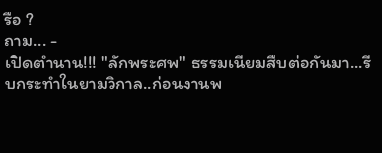รือ ?
ถาม... -
เปิดตำนาน!!! "ลักพระศพ" ธรรมเนียมสืบต่อกันมา...รีบกระทำในยามวิกาล..ก่อนงานพ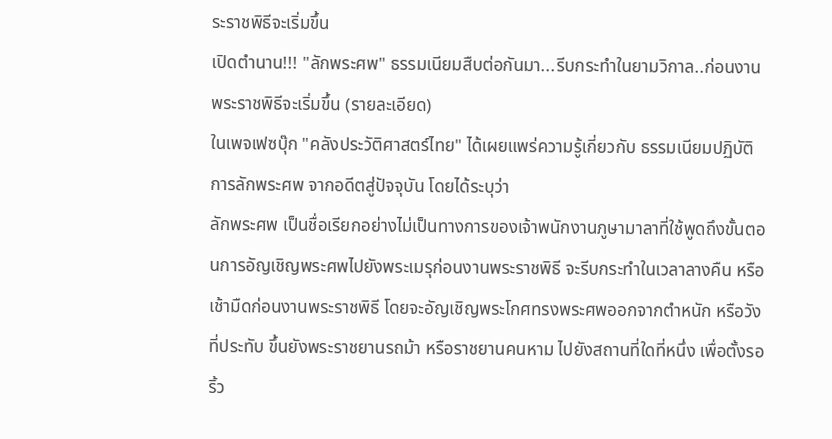ระราชพิธีจะเริ่มขึ้น
เปิดตำนาน!!! "ลักพระศพ" ธรรมเนียมสืบต่อกันมา...รีบกระทำในยามวิกาล..ก่อนงานพระราชพิธีจะเริ่มขึ้น (รายละเอียด)
ในเพจเฟซบุ๊ก "คลังประวัติศาสตร์ไทย" ได้เผยแพร่ความรู้เกี่ยวกับ ธรรมเนียมปฏิบัติ การลักพระศพ จากอดีตสู่ปัจจุบัน โดยได้ระบุว่า
ลักพระศพ เป็นชื่อเรียกอย่างไม่เป็นทางการของเจ้าพนักงานภูษามาลาที่ใช้พูดถึงขั้นตอนการอัญเชิญพระศพไปยังพระเมรุก่อนงานพระราชพิธี จะรีบกระทำในเวลาลางคืน หรือเช้ามืดก่อนงานพระราชพิธี โดยจะอัญเชิญพระโกศทรงพระศพออกจากตำหนัก หรือวังที่ประทับ ขึ้นยังพระราชยานรถม้า หรือราชยานคนหาม ไปยังสถานที่ใดที่หนึ่ง เพื่อตั้งรอริ้ว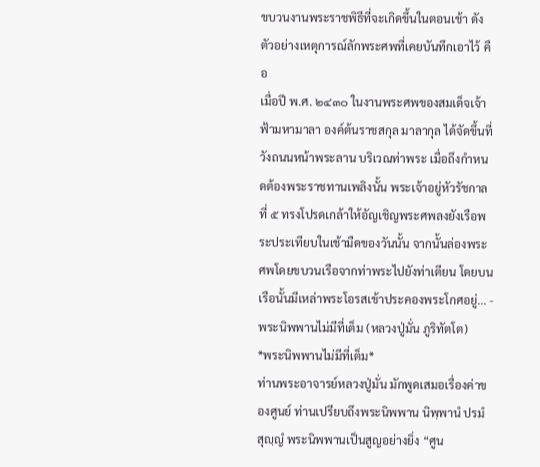ขบวนงานพระราชพิธีที่จะเกิดขึ้นในตอนเช้า ดังตัวอย่างเหตุการณ์ลักพระศพที่เคยบันทึกเอาไว้ คือ
เมื่อปี พ.ศ. ๒๔๓๐ ในงานพระศพของสมเด็จเจ้าฟ้ามหามาลา องค์ต้นราชสกุล มาลากุล ได้จัดขึ้นที่วังถนนหน้าพระลาน บริเวณท่าพระ เมื่อถึงกำหนดต้องพระราชทานเพลิงนั้น พระเจ้าอยู่หัวรัชกาลที่ ๕ ทรงโปรดเกล้าให้อัญเชิญพระศพลงยังเรือพระประเทียบในเช้ามืดของวันนั้น จากนั้นล่องพระศพโดยขบวนเรือจากท่าพระไปยังท่าเตียน โดยบนเรือนั้นมีเหล่าพระโอรสเข้าประคองพระโกศอยู่... -
พระนิพพานไม่มีที่เต็ม (หลวงปู่มั่น ภูริทัตโต)
*พระนิพพานไม่มีที่เต็ม*
ท่านพระอาจารย์หลวงปู่มั่น มักพูดเสมอเรื่องค่าของศูนย์ ท่านเปรียบถึงพระนิพพาน นิพฺพานํ ปรมํ สุญฺญํ พระนิพพานเป็นสูญอย่างยิ่ง “ศูน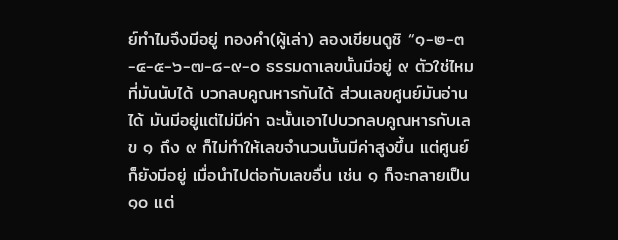ย์ทำไมจึงมีอยู่ ทองคำ(ผู้เล่า) ลองเขียนดูซิ “๑-๒-๓-๔-๕-๖-๗-๘-๙-๐ ธรรมดาเลขนั้นมีอยู่ ๙ ตัวใช่ไหมที่มันนับได้ บวกลบคูณหารกันได้ ส่วนเลขศูนย์มันอ่านได้ มันมีอยู่แต่ไม่มีค่า ฉะนั้นเอาไปบวกลบคูณหารกับเลข ๑ ถึง ๙ ก็ไม่ทำให้เลขจำนวนนั้นมีค่าสูงขึ้น แต่ศูนย์ก็ยังมีอยู่ เมื่อนำไปต่อกับเลขอื่น เช่น ๑ ก็จะกลายเป็น ๑๐ แต่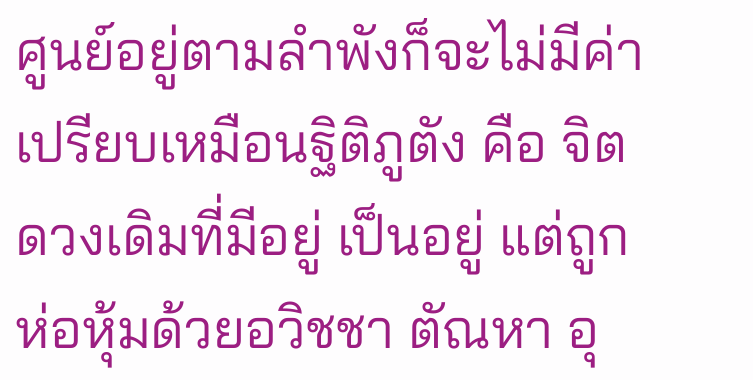ศูนย์อยู่ตามลำพังก็จะไม่มีค่า
เปรียบเหมือนฐิติภูตัง คือ จิตดวงเดิมที่มีอยู่ เป็นอยู่ แต่ถูกห่อหุ้มด้วยอวิชชา ตัณหา อุ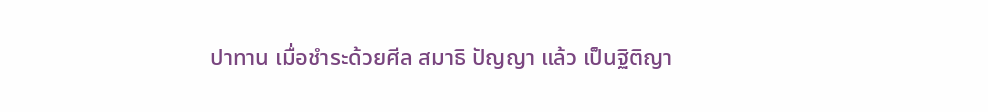ปาทาน เมื่อชำระด้วยศีล สมาธิ ปัญญา แล้ว เป็นฐิติญา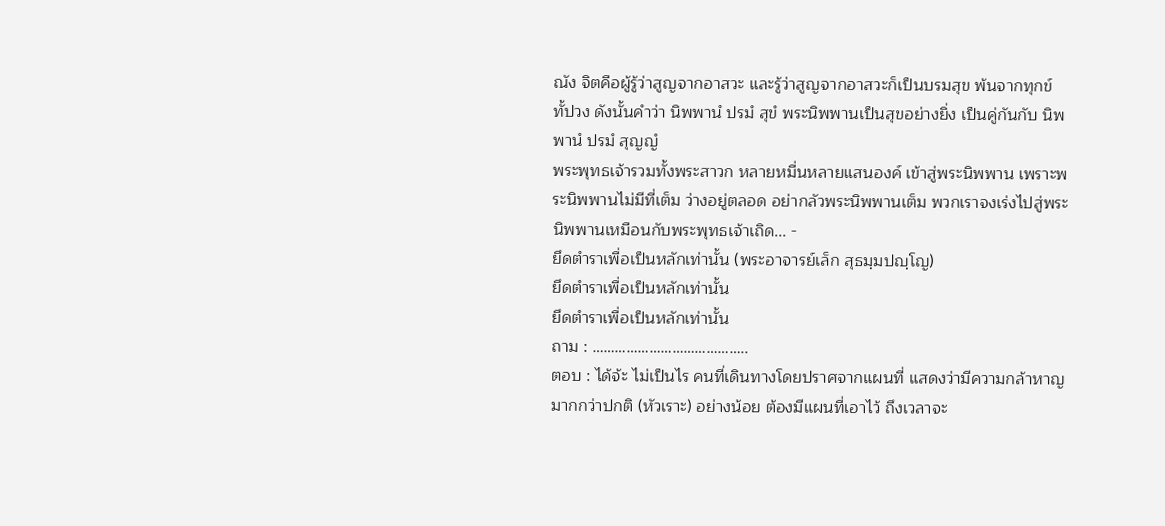ณัง จิตคือผู้รู้ว่าสูญจากอาสวะ และรู้ว่าสูญจากอาสวะก็เป็นบรมสุข พ้นจากทุกข์ทั้ปวง ดังนั้นคำว่า นิพพานํ ปรมํ สุขํ พระนิพพานเป็นสุขอย่างยิ่ง เป็นคู่กันกับ นิพพานํ ปรมํ สุญญํ
พระพุทธเจ้ารวมทั้งพระสาวก หลายหมื่นหลายแสนองค์ เข้าสู่พระนิพพาน เพราะพระนิพพานไม่มีที่เต็ม ว่างอยู่ตลอด อย่ากลัวพระนิพพานเต็ม พวกเราจงเร่งไปสู่พระนิพพานเหมือนกับพระพุทธเจ้าเถิด... -
ยึดตำราเพื่อเป็นหลักเท่านั้น (พระอาจารย์เล็ก สุธมฺมปญฺโญ)
ยึดตำราเพื่อเป็นหลักเท่านั้น
ยึดตำราเพื่อเป็นหลักเท่านั้น
ถาม : …………………………………..
ตอบ : ได้จ้ะ ไม่เป็นไร คนที่เดินทางโดยปราศจากแผนที่ แสดงว่ามีความกล้าหาญมากกว่าปกติ (หัวเราะ) อย่างน้อย ต้องมีแผนที่เอาไว้ ถึงเวลาจะ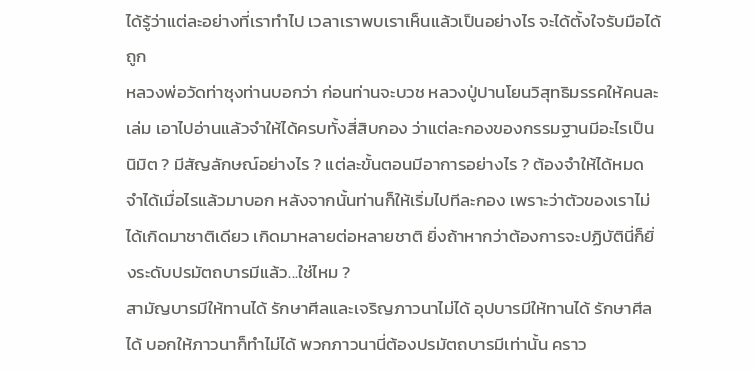ได้รู้ว่าแต่ละอย่างที่เราทำไป เวลาเราพบเราเห็นแล้วเป็นอย่างไร จะได้ตั้งใจรับมือได้ถูก
หลวงพ่อวัดท่าซุงท่านบอกว่า ก่อนท่านจะบวช หลวงปู่ปานโยนวิสุทธิมรรคให้คนละเล่ม เอาไปอ่านแล้วจำให้ได้ครบทั้งสี่สิบกอง ว่าแต่ละกองของกรรมฐานมีอะไรเป็นนิมิต ? มีสัญลักษณ์อย่างไร ? แต่ละขั้นตอนมีอาการอย่างไร ? ต้องจำให้ได้หมด จำได้เมื่อไรแล้วมาบอก หลังจากนั้นท่านก็ให้เริ่มไปทีละกอง เพราะว่าตัวของเราไม่ได้เกิดมาชาติเดียว เกิดมาหลายต่อหลายชาติ ยิ่งถ้าหากว่าต้องการจะปฏิบัตินี่ก็ยิ่งระดับปรมัตถบารมีแล้ว...ใช่ไหม ?
สามัญบารมีให้ทานได้ รักษาศีลและเจริญภาวนาไม่ได้ อุปบารมีให้ทานได้ รักษาศีลได้ บอกให้ภาวนาก็ทำไม่ได้ พวกภาวนานี่ต้องปรมัตถบารมีเท่านั้น คราว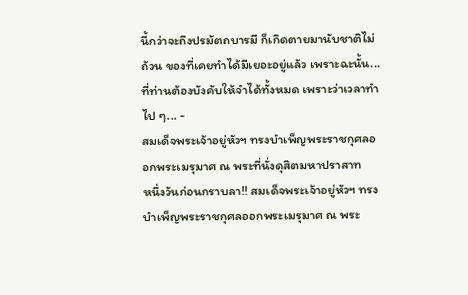นี้กว่าจะถึงปรมัตถบารมี ก็เกิดตายมานับชาติไม่ถ้วน ของที่เคยทำได้มีเยอะอยู่แล้ว เพราะฉะนั้น...ที่ท่านต้องบังคับให้จำได้ทั้งหมด เพราะว่าเวลาทำไป ๆ... -
สมเด็จพระเจ้าอยู่หัวฯ ทรงบำเพ็ญพระราชกุศลออกพระเมรุมาศ ณ พระที่นั่งดุสิตมหาปราสาท
หนึ่งวันก่อนกราบลา!! สมเด็จพระเจ้าอยู่หัวฯ ทรงบำเพ็ญพระราชกุศลออกพระเมรุมาศ ณ พระ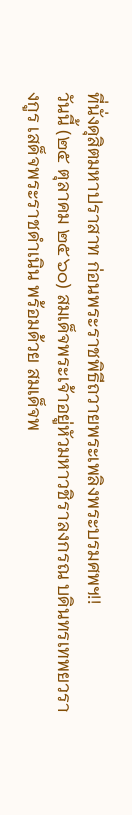ที่นั่งดุสิตมหาปราสาท ก่อนพระราชพิธีถวายพระเพลิงพระบรมศพฯ!!
วันนี้ (๒๕ ตุลาคม ๒๕๖๐) สมเด็จพระเจ้าอยู่หัวมหาวชิราลงกรณ บดินทรเทพยวรางกูร เสด็จพระราชดำเนิน พร้อมด้วย สมเด็จพ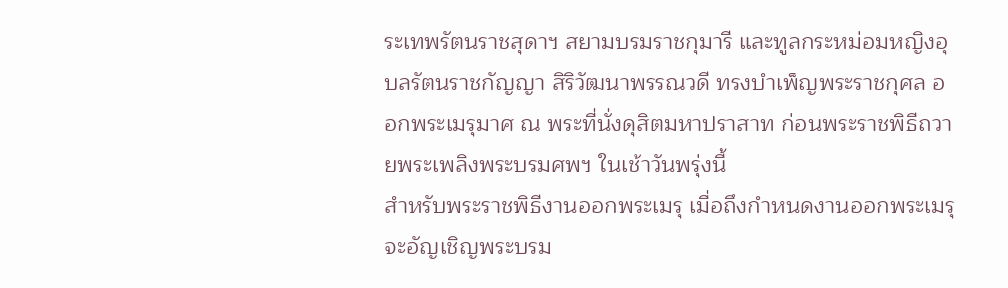ระเทพรัตนราชสุดาฯ สยามบรมราชกุมารี และทูลกระหม่อมหญิงอุบลรัตนราชกัญญา สิริวัฒนาพรรณวดี ทรงบำเพ็ญพระราชกุศล ออกพระเมรุมาศ ณ พระที่นั่งดุสิตมหาปราสาท ก่อนพระราชพิธีถวายพระเพลิงพระบรมศพฯ ในเช้าวันพรุ่งนี้
สำหรับพระราชพิธีงานออกพระเมรุ เมื่อถึงกำหนดงานออกพระเมรุ จะอัญเชิญพระบรม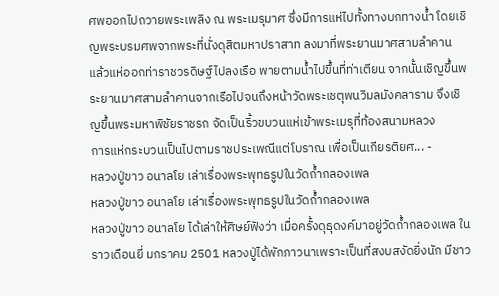ศพออกไปถวายพระเพลิง ณ พระเมรุมาศ ซึ่งมีการแห่ไปทั้งทางบกทางน้ำ โดยเชิญพระบรมศพจากพระที่นั่งดุสิตมหาปราสาท ลงมาที่พระยานมาศสามลำคาน แล้วแห่ออกท่าราชวรดิษฐ์ไปลงเรือ พายตามน้ำไปขึ้นที่ท่าเตียน จากนั้นเชิญขึ้นพระยานมาศสามลำคานจากเรือไปจนถึงหน้าวัดพระเชตุพนวิมลมังคลาราม จึงเชิญขึ้นพระมหาพิชัยราชรถ จัดเป็นริ้วขบวนแห่เข้าพระเมรุที่ท้องสนามหลวง
การแห่กระบวนเป็นไปตามราชประเพณีแต่โบราณ เพื่อเป็นเกียรติยศ... -
หลวงปู่ขาว อนาลโย เล่าเรื่องพระพุทธรูปในวัดถ้ำกลองเพล
หลวงปู่ขาว อนาลโย เล่าเรื่องพระพุทธรูปในวัดถ้ำกลองเพล
หลวงปู่ขาว อนาลโย ได้เล่าให้ศิษย์ฟังว่า เมื่อครั้งดุธุดงค์มาอยู่วัดถ้ำกลองเพล ในราวเดือนยี่ มกราคม 2501 หลวงปู่ได้พักภาวนาเพราะเป็นที่สงบสงัดยิ่งนัก มีชาว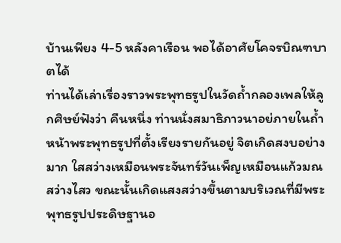บ้านเพียง 4-5 หลังคาเรือน พอได้อาศัยโคจรบิณฑบาตได้
ท่านได้เล่าเรื่องราวพระพุทธรูปในวัดถ้ำกลองเพลให้ลูกศิษย์ฟังว่า คืนหนึ่ง ท่านนั่งสมาธิภาวนาอย่ภายในถ้ำหน้าพระพุทธรูปที่ตั้งเรียงรายกันอยู่ จิตเกิดสงบอย่างมาก ใสสว่างเหมือนพระจันทร์วันเพ็ญเหมือนแก้วมณสว่างไสว ขณะนั้นเกิดแสงสว่างขึ้นตามบริเวณที่มีพระพุทธรูปประดิษฐานอ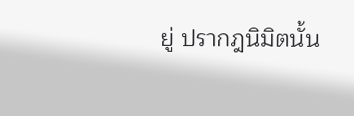ยู่ ปรากฎนิมิตนั้น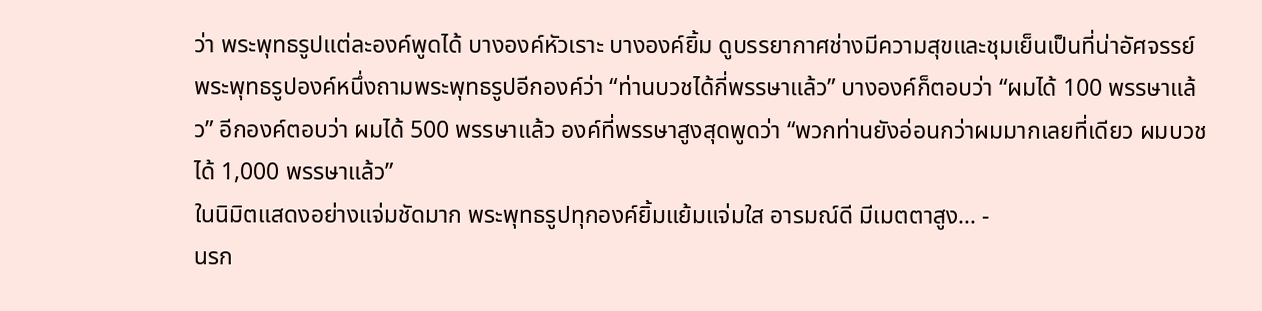ว่า พระพุทธรูปแต่ละองค์พูดได้ บางองค์หัวเราะ บางองค์ยิ้ม ดูบรรยากาศช่างมีความสุขและชุมเย็นเป็นที่น่าอัศจรรย์
พระพุทธรูปองค์หนึ่งถามพระพุทธรูปอีกองค์ว่า “ท่านบวชได้กี่พรรษาแล้ว” บางองค์ก็ตอบว่า “ผมได้ 100 พรรษาแล้ว” อีกองค์ตอบว่า ผมได้ 500 พรรษาแล้ว องค์ที่พรรษาสูงสุดพูดว่า “พวกท่านยังอ่อนกว่าผมมากเลยที่เดียว ผมบวชได้ 1,000 พรรษาแล้ว”
ในนิมิตแสดงอย่างแจ่มชัดมาก พระพุทธรูปทุกองค์ยิ้มแย้มแจ่มใส อารมณ์ดี มีเมตตาสูง... -
นรก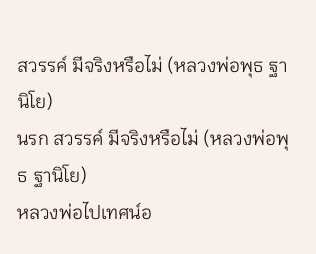สวรรค์ มีจริงหรือไม่ (หลวงพ่อพุธ ฐานิโย)
นรก สวรรค์ มีจริงหรือไม่ (หลวงพ่อพุธ ฐานิโย)
หลวงพ่อไปเทศน์อ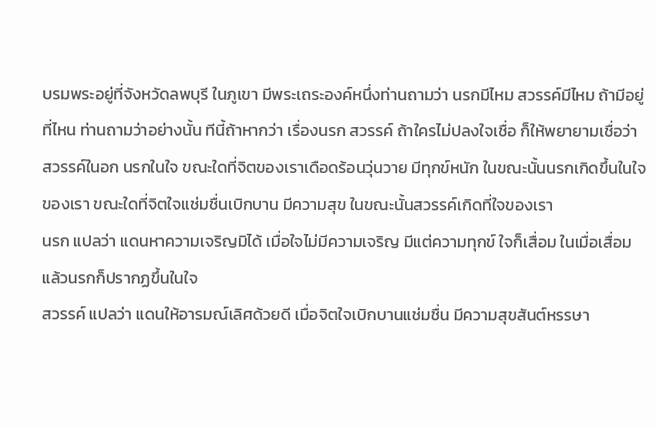บรมพระอยู่ที่จังหวัดลพบุรี ในภูเขา มีพระเถระองค์หนึ่งท่านถามว่า นรกมีไหม สวรรค์มีไหม ถ้ามีอยู่ที่ไหน ท่านถามว่าอย่างนั้น ทีนี้ถ้าหากว่า เรื่องนรก สวรรค์ ถ้าใครไม่ปลงใจเชื่อ ก็ให้พยายามเชื่อว่าสวรรค์ในอก นรกในใจ ขณะใดที่จิตของเราเดือดร้อนวุ่นวาย มีทุกข์หนัก ในขณะนั้นนรกเกิดขึ้นในใจของเรา ขณะใดที่จิตใจแช่มชื่นเบิกบาน มีความสุข ในขณะนั้นสวรรค์เกิดที่ใจของเรา
นรก แปลว่า แดนหาความเจริญมิได้ เมื่อใจไม่มีความเจริญ มีแต่ความทุกข์ ใจก็เสื่อม ในเมื่อเสื่อมแล้วนรกก็ปรากฏขึ้นในใจ
สวรรค์ แปลว่า แดนให้อารมณ์เลิศด้วยดี เมื่อจิตใจเบิกบานแช่มชื่น มีความสุขสันต์หรรษา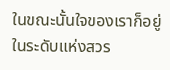ในขณะนั้นใจของเราก็อยู่ในระดับแห่งสวร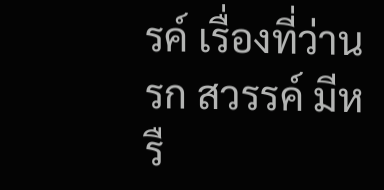รค์ เรื่องที่ว่านรก สวรรค์ มีหรื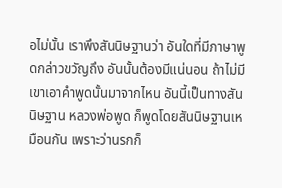อไม่นั้น เราพึงสันนิษฐานว่า อันใดที่มีภาษาพูดกล่าวขวัญถึง อันนั้นต้องมีแน่นอน ถ้าไม่มีเขาเอาคำพูดนั้นมาจากไหน อันนี้เป็นทางสันนิษฐาน หลวงพ่อพูด ก็พูดโดยสันนิษฐานเหมือนกัน เพราะว่านรกก็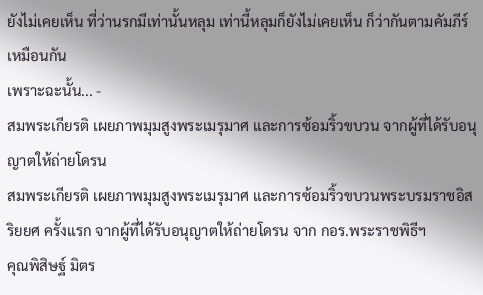ยังไม่เคยเห็น ที่ว่านรกมีเท่านั้นหลุม เท่านี้หลุมก็ยังไม่เคยเห็น ก็ว่ากันตามคัมภีร์เหมือนกัน
เพราะฉะนั้น... -
สมพระเกียรติ เผยภาพมุมสูงพระเมรุมาศ และการซ้อมริ้วขบวน จากผู้ที่ได้รับอนุญาตให้ถ่ายโดรน
สมพระเกียรติ เผยภาพมุมสูงพระเมรุมาศ และการซ้อมริ้วขบวนพระบรมราชอิสริยยศ ครั้งแรก จากผู้ที่ได้รับอนุญาตให้ถ่ายโดรน จาก กอร.พระราชพิธีฯ
คุณพิสิษฐ์ มิตร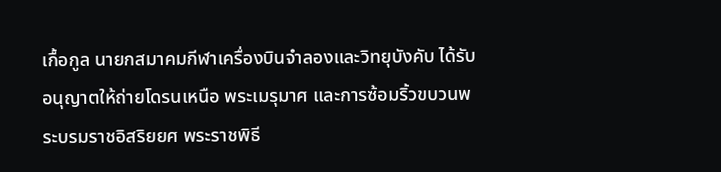เกื้อกูล นายกสมาคมกีฬาเครื่องบินจำลองและวิทยุบังคับ ได้รับอนุญาตให้ถ่ายโดรนเหนือ พระเมรุมาศ และการซ้อมริ้วขบวนพระบรมราชอิสริยยศ พระราชพิธี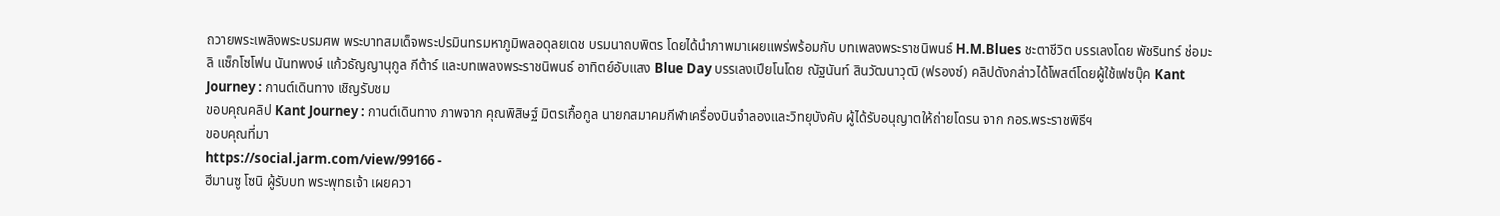ถวายพระเพลิงพระบรมศพ พระบาทสมเด็จพระปรมินทรมหาภูมิพลอดุลยเดช บรมนาถบพิตร โดยได้นำภาพมาเผยแพร่พร้อมกับ บทเพลงพระราชนิพนธ์ H.M.Blues ชะตาชีวิต บรรเลงโดย พัชรินทร์ ช่อมะลิ แซ็กโซโฟน นันทพงษ์ แก้วธัญญานุกูล กีต้าร์ และบทเพลงพระราชนิพนธ์ อาทิตย์อับแสง Blue Day บรรเลงเปียโนโดย ณัฐนันท์ สินวัฒนาวุฒิ (ฟรองซ์) คลิปดังกล่าวได้โพสต์โดยผู้ใช้เฟซบุ๊ค Kant Journey : กานต์เดินทาง เชิญรับชม
ขอบคุณคลิป Kant Journey : กานต์เดินทาง ภาพจาก คุณพิสิษฐ์ มิตรเกื้อกูล นายกสมาคมกีฬาเครื่องบินจำลองและวิทยุบังคับ ผู้ได้รับอนุญาตให้ถ่ายโดรน จาก กอร.พระราชพิธีฯ
ขอบคุณที่มา
https://social.jarm.com/view/99166 -
ฮีมานซู โซนิ ผู้รับบท พระพุทธเจ้า เผยควา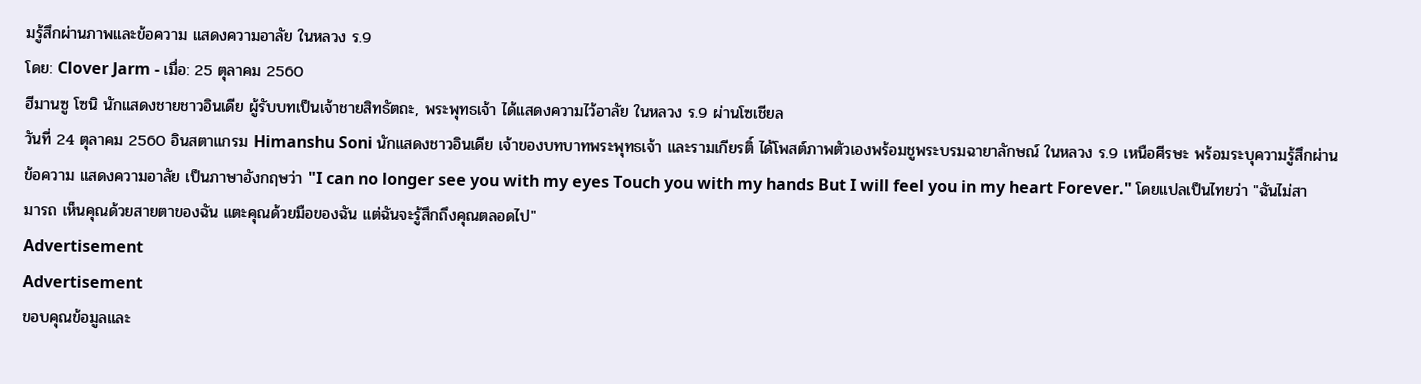มรู้สึกผ่านภาพและข้อความ แสดงความอาลัย ในหลวง ร.9
โดย: Clover Jarm - เมื่อ: 25 ตุลาคม 2560
ฮีมานซู โซนิ นักแสดงชายชาวอินเดีย ผู้รับบทเป็นเจ้าชายสิทธัตถะ, พระพุทธเจ้า ได้แสดงความไว้อาลัย ในหลวง ร.9 ผ่านโซเชียล
วันที่ 24 ตุลาคม 2560 อินสตาแกรม Himanshu Soni นักแสดงชาวอินเดีย เจ้าของบทบาทพระพุทธเจ้า และรามเกียรติ์ ได้โพสต์ภาพตัวเองพร้อมชูพระบรมฉายาลักษณ์ ในหลวง ร.9 เหนือศีรษะ พร้อมระบุความรู้สึกผ่านข้อความ แสดงความอาลัย เป็นภาษาอังกฤษว่า "I can no longer see you with my eyes Touch you with my hands But I will feel you in my heart Forever." โดยแปลเป็นไทยว่า "ฉันไม่สามารถ เห็นคุณด้วยสายตาของฉัน แตะคุณด้วยมือของฉัน แต่ฉันจะรู้สึกถึงคุณตลอดไป"
Advertisement
Advertisement
ขอบคุณข้อมูลและ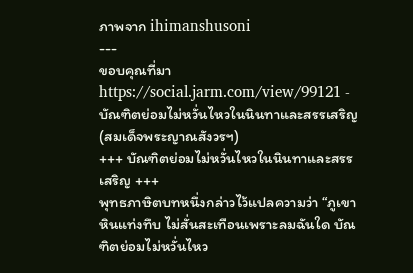ภาพจาก ihimanshusoni
---
ขอบคุณที่มา
https://social.jarm.com/view/99121 -
บัณฑิตย่อมไม่หวั่นไหวในนินทาและสรรเสริญ (สมเด็จพระญาณสังวรฯ)
+++ บัณฑิตย่อมไม่หวั่นไหวในนินทาและสรรเสริญ +++
พุทธภาษิตบทหนึ่งกล่าวไว้แปลความว่า “ภูเขาหินแท่งทึบ ไม่สั่นสะเทือนเพราะลมฉันใด บัณฑิตย่อมไม่หวั่นไหว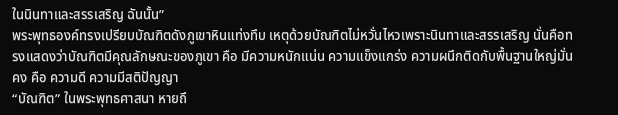ในนินทาและสรรเสริญ ฉันนั้น”
พระพุทธองค์ทรงเปรียบบัณฑิตดังภูเขาหินแท่งทึบ เหตุด้วยบัณฑิตไม่หวั่นไหวเพราะนินทาและสรรเสริญ นั่นคือทรงแสดงว่าบัณฑิตมีคุณลักษณะของภูเขา คือ มีความหนักแน่น ความแข็งแกร่ง ความผนึกติดกับพื้นฐานใหญ่มั่นคง คือ ความดี ความมีสติปัญญา
“บัณฑิต” ในพระพุทธศาสนา หายถึ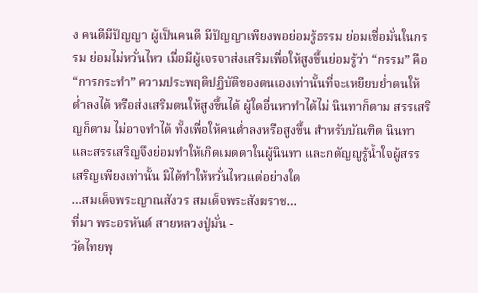ง คนดีมีปัญญา ผู้เป็นคนดี มีปัญญาเพียงพอย่อมรู้ธรรม ย่อมเชื่อมั่นในกรรม ย่อมไม่หวั่นไหว เมื่อมีผู้เจรจาส่งเสริมเพื่อให้สูงขึ้นย่อมรู้ว่า “กรรม” คือ “การกระทำ” ความประพฤติปฏิบัติของตนเองเท่านั้นที่จะเหยียบย่ำตนให้ต่ำลงได้ หรือส่งเสริมตนให้สูงขึ้นได้ ผู้ใดอื่นหาทำได้ไม่ นินทาก็ตาม สรรเสริญก็ตาม ไม่อาจทำได้ ทั้งเพื่อให้คนต่ำลงหรือสูงขึ้น สำหรับบัณฑิต นินทาและสรรเสริญจึงย่อมทำให้เกิดเมตตาในผู้นินทา และกตัญญูรู้น้ำใจผู้สรรเสริญเพียงเท่านั้น มิได้ทำให้หวั่นไหวแต่อย่างใด
…สมเด็จพระญาณสังวร สมเด็จพระสังฆราช…
ที่มา พระอรหันต์ สายหลวงปู่มั่น -
วัดไทยพุ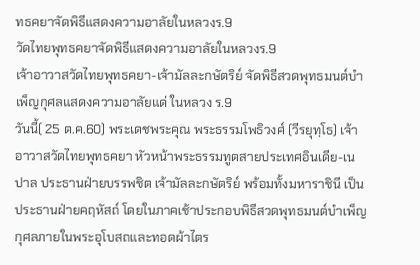ทธคยาจัดพิธีแสดงความอาลัยในหลวงร.9
วัดไทยพุทธคยาจัดพิธีแสดงความอาลัยในหลวงร.9
เจ้าอาวาสวัดไทยพุทธคยา-เจ้ามัลละกษัตริย์ จัดพิธีสวดพุทธมนต์บำเพ็ญกุศลแสดงความอาลัยแด่ ในหลวง ร.9
วันนี้( 25 ต.ค.60) พระเดชพระคุณ พระธรรมโพธิวงศ์ (วีรยุทฺโธ) เจ้าอาวาสวัดไทยพุทธคยา หัวหน้าพระธรรมทูตสายประเทศอินเดีย-เนปาล ประธานฝ่ายบรรพชิต เจ้ามัลละกษัตริย์ พร้อมทั้งมหาราชินี เป็นประธานฝ่ายคฤหัสถ์ โดยในภาคเช้าประกอบพิธีสวดพุทธมนต์บำเพ็ญกุศลภายในพระอุโบสถและทอดผ้าไตร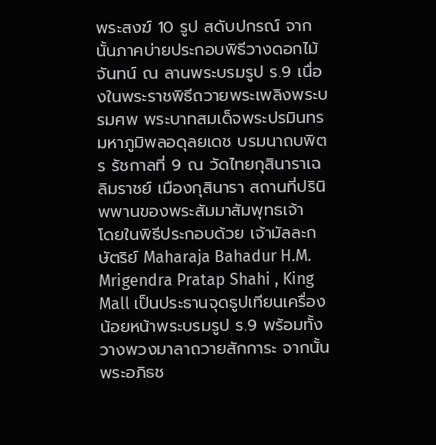พระสงฆ์ 10 รูป สดับปกรณ์ จากนั้นภาคบ่ายประกอบพิธีวางดอกไม้จันทน์ ณ ลานพระบรมรูป ร.9 เนื่องในพระราชพิธีถวายพระเพลิงพระบรมศพ พระบาทสมเด็จพระปรมินทรมหาภูมิพลอดุลยเดช บรมนาถบพิตร รัชกาลที่ 9 ณ วัดไทยกุสินาราเฉลิมราชย์ เมืองกุสินารา สถานที่ปรินิพพานของพระสัมมาสัมพุทธเจ้า
โดยในพิธีประกอบด้วย เจ้ามัลละกษัตริย์ Maharaja Bahadur H.M. Mrigendra Pratap Shahi , King Mall เป็นประธานจุดธูปเทียนเครื่องน้อยหน้าพระบรมรูป ร.9 พร้อมทั้งวางพวงมาลาถวายสักการะ จากนั้นพระอภิธช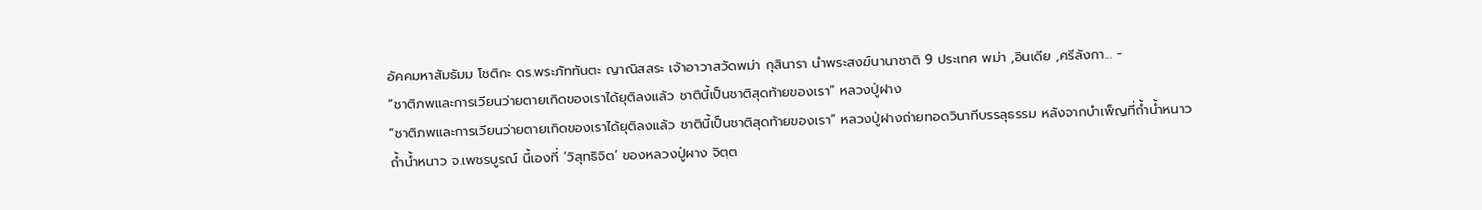อัคคมหาสัมธัมม โชติกะ ดร.พระภัททันตะ ญาณิสสระ เจ้าอาวาสวัดพม่า กุสินารา นำพระสงฆ์นานาชาติ 9 ประเทศ พม่า ,อินเดีย ,ศรีลังกา... -
“ชาติภพและการเวียนว่ายตายเกิดของเราได้ยุติลงแล้ว ชาตินี้เป็นชาติสุดท้ายของเรา” หลวงปู่ฝาง
“ชาติภพและการเวียนว่ายตายเกิดของเราได้ยุติลงแล้ว ชาตินี้เป็นชาติสุดท้ายของเรา” หลวงปู่ฝางถ่ายทอดวินาทีบรรลุธรรม หลังจากบำเพ็ญที่ถ้ำน้ำหนาว
ถ้ำน้ำหนาว จ.เพชรบูรณ์ นี้เองที่ ‘วิสุทธิจิต’ ของหลวงปู่ผาง จิตฺต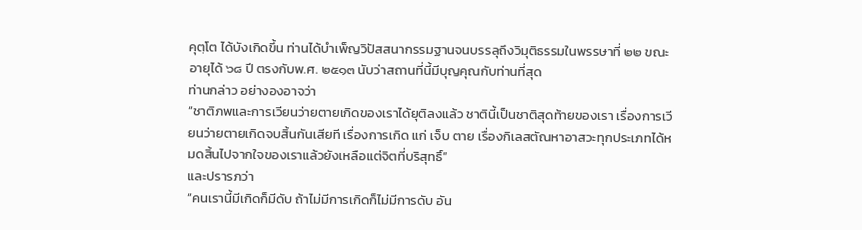คุตฺโต ได้บังเกิดขึ้น ท่านได้บำเพ็ญวิปัสสนากรรมฐานจนบรรลุถึงวิมุติธรรมในพรรษาที่ ๒๒ ขณะอายุได้ ๖๘ ปี ตรงกับพ.ศ. ๒๕๑๓ นับว่าสถานที่นี้มีบุญคุณกับท่านที่สุด
ท่านกล่าว อย่างองอาจว่า
“ชาติภพและการเวียนว่ายตายเกิดของเราได้ยุติลงแล้ว ชาตินี้เป็นชาติสุดท้ายของเรา เรื่องการเวียนว่ายตายเกิดจบสิ้นกันเสียที เรื่องการเกิด แก่ เจ็บ ตาย เรื่องกิเลสตัณหาอาสวะทุกประเภทได้หมดสิ้นไปจากใจของเราแล้วยังเหลือแต่จิตที่บริสุทธิ์”
และปรารภว่า
“คนเรานี้มีเกิดก็มีดับ ถ้าไม่มีการเกิดก็ไม่มีการดับ อัน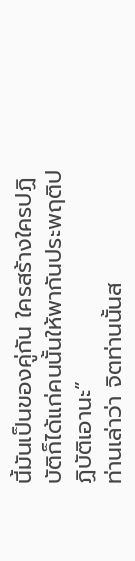นี้มันเป็นของคู่กัน ใครสร้างใครปฏิบัติก็ได้แก่คนนั้นให้พากันประพฤติปฏิบัติเอานะ”
ท่านเล่าว่า จิตท่านนั้นส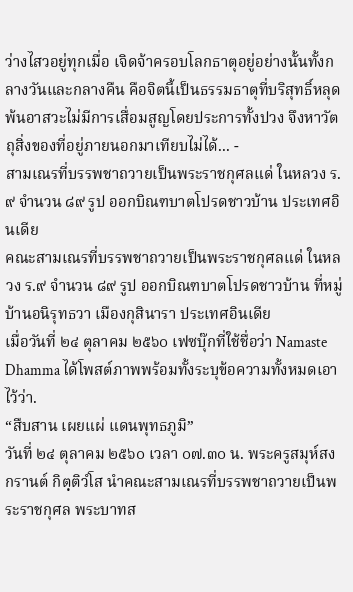ว่างไสวอยู่ทุกเมื่อ เจิดจ้าครอบโลกธาตุอยู่อย่างนั้นทั้งกลางวันและกลางคืน คือจิตนี้เป็นธรรมธาตุที่บริสุทธิ์หลุดพ้นอาสวะไม่มีการเสื่อมสูญโดยประการทั้งปวง จึงหาวัตถุสิ่งของที่อยู่ภายนอกมาเทียบไม่ได้... -
สามเณรที่บรรพชาถวายเป็นพระราชกุศลแด่ ในหลวง ร.๙ จำนวน ๘๙ รูป ออกบิณฑบาตโปรดชาวบ้าน ประเทศอินเดีย
คณะสามเณรที่บรรพชาถวายเป็นพระราชกุศลแด่ ในหลวง ร.๙ จำนวน ๘๙ รูป ออกบิณฑบาตโปรดชาวบ้าน ที่หมู่บ้านอนิรุทธวา เมืองกุสินารา ประเทศอินเดีย
เมื่อวันที่ ๒๔ ตุลาคม ๒๕๖๐ เฟซบุ๊กที่ใช้ชื่อว่า Namaste Dhamma ได้โพสต์ภาพพร้อมทั้งระบุข้อความทั้งหมดเอาไว้ว่า.
“สืบสาน เผยแผ่ แดนพุทธภูมิ”
วันที่ ๒๔ ตุลาคม ๒๕๖๐ เวลา ๐๗.๓๐ น. พระครูสมุห์สงกรานต์ กิตฺติวํโส นำคณะสามเณรที่บรรพชาถวายเป็นพระราชกุศล พระบาทส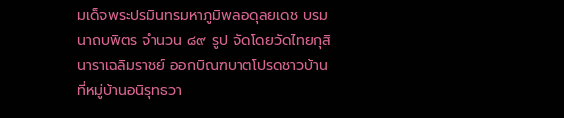มเด็จพระปรมินทรมหาภูมิพลอดุลยเดช บรมนาถบพิตร จำนวน ๘๙ รูป จัดโดยวัดไทยกุสินาราเฉลิมราชย์ ออกบิณฑบาตโปรดชาวบ้าน ที่หมู่บ้านอนิรุทธวา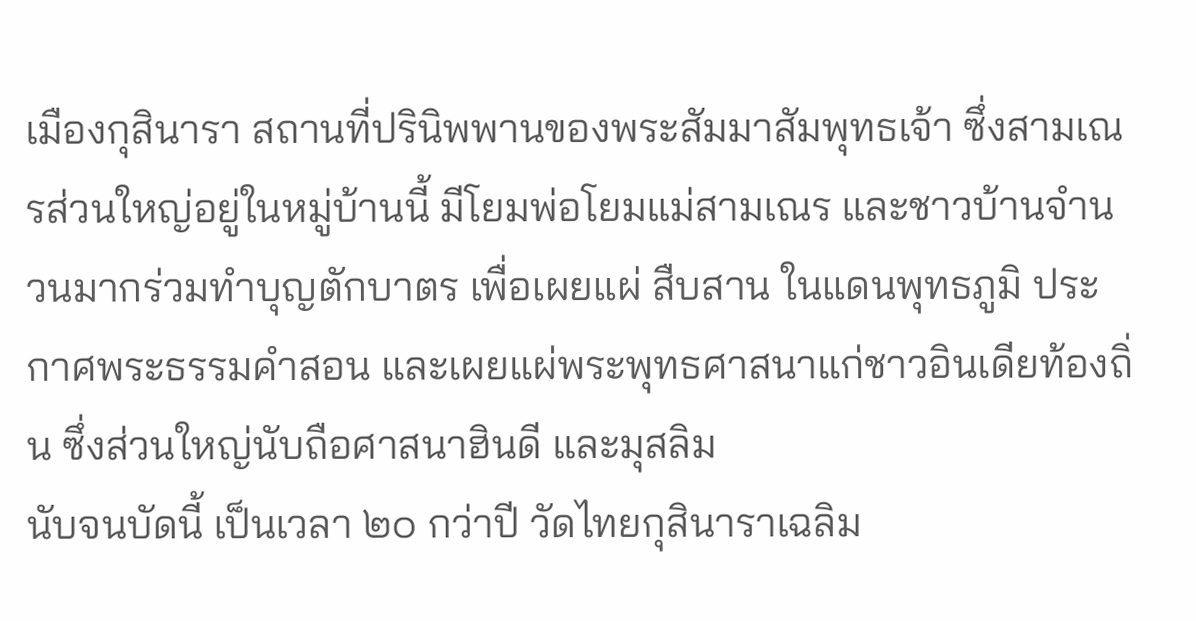เมืองกุสินารา สถานที่ปรินิพพานของพระสัมมาสัมพุทธเจ้า ซึ่งสามเณรส่วนใหญ่อยู่ในหมู่บ้านนี้ มีโยมพ่อโยมแม่สามเณร และชาวบ้านจำนวนมากร่วมทำบุญตักบาตร เพื่อเผยแผ่ สืบสาน ในแดนพุทธภูมิ ประกาศพระธรรมคำสอน และเผยแผ่พระพุทธศาสนาแก่ชาวอินเดียท้องถิ่น ซึ่งส่วนใหญ่นับถือศาสนาฮินดี และมุสลิม
นับจนบัดนี้ เป็นเวลา ๒๐ กว่าปี วัดไทยกุสินาราเฉลิม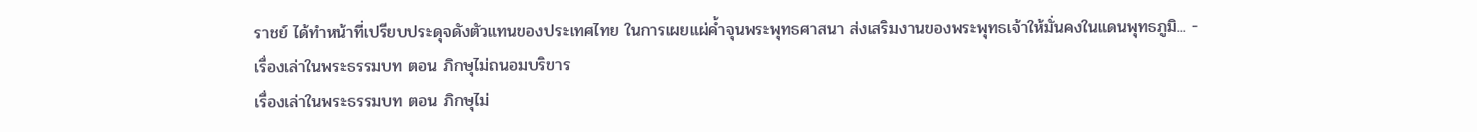ราชย์ ได้ทำหน้าที่เปรียบประดุจดังตัวแทนของประเทศไทย ในการเผยแผ่ค้ำจุนพระพุทธศาสนา ส่งเสริมงานของพระพุทธเจ้าให้มั่นคงในแดนพุทธภูมิ... -
เรื่องเล่าในพระธรรมบท ตอน ภิกษุไม่ถนอมบริขาร
เรื่องเล่าในพระธรรมบท ตอน ภิกษุไม่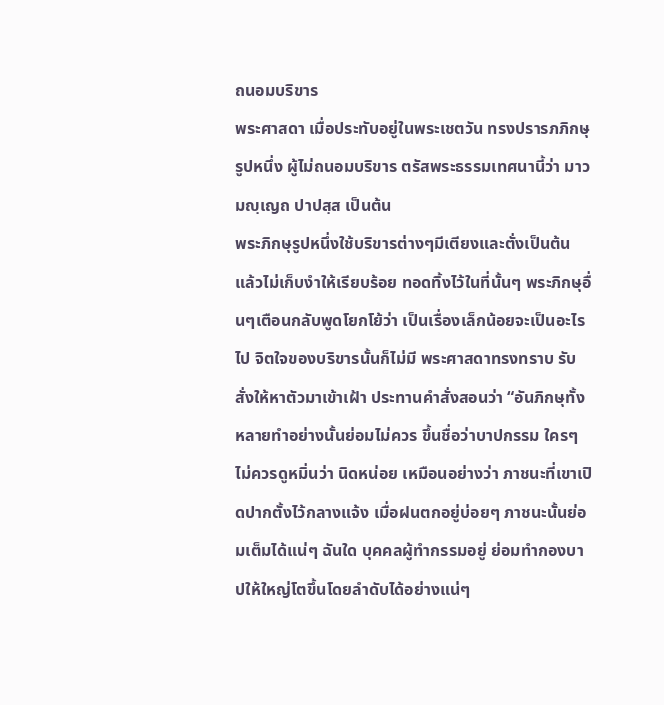ถนอมบริขาร
พระศาสดา เมื่อประทับอยู่ในพระเชตวัน ทรงปรารภภิกษุรูปหนึ่ง ผู้ไม่ถนอมบริขาร ตรัสพระธรรมเทศนานี้ว่า มาวมญฺเญถ ปาปสฺส เป็นต้น
พระภิกษุรูปหนึ่งใช้บริขารต่างๆมีเตียงและตั่งเป็นต้น แล้วไม่เก็บงำให้เรียบร้อย ทอดทิ้งไว้ในที่นั้นๆ พระภิกษุอื่นๆเตือนกลับพูดโยกโย้ว่า เป็นเรื่องเล็กน้อยจะเป็นอะไรไป จิตใจของบริขารนั้นก็ไม่มี พระศาสดาทรงทราบ รับสั่งให้หาตัวมาเข้าเฝ้า ประทานคำสั่งสอนว่า “อันภิกษุทั้งหลายทำอย่างนั้นย่อมไม่ควร ขึ้นชื่อว่าบาปกรรม ใครๆไม่ควรดูหมิ่นว่า นิดหน่อย เหมือนอย่างว่า ภาชนะที่เขาเปิดปากตั้งไว้กลางแจ้ง เมื่อฝนตกอยู่บ่อยๆ ภาชนะนั้นย่อมเต็มได้แน่ๆ ฉันใด บุคคลผู้ทำกรรมอยู่ ย่อมทำกองบาปให้ใหญ่โตขึ้นโดยลำดับได้อย่างแน่ๆ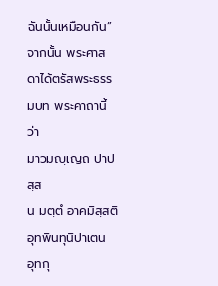ฉันนั้นเหมือนกัน”
จากนั้น พระศาสดาได้ตรัสพระธรรมบท พระคาถานี้ว่า
มาวมญฺเญถ ปาปสฺส
น มตฺตํ อาคมิสฺสติ
อุทพินทุนิปาเตน
อุทกุ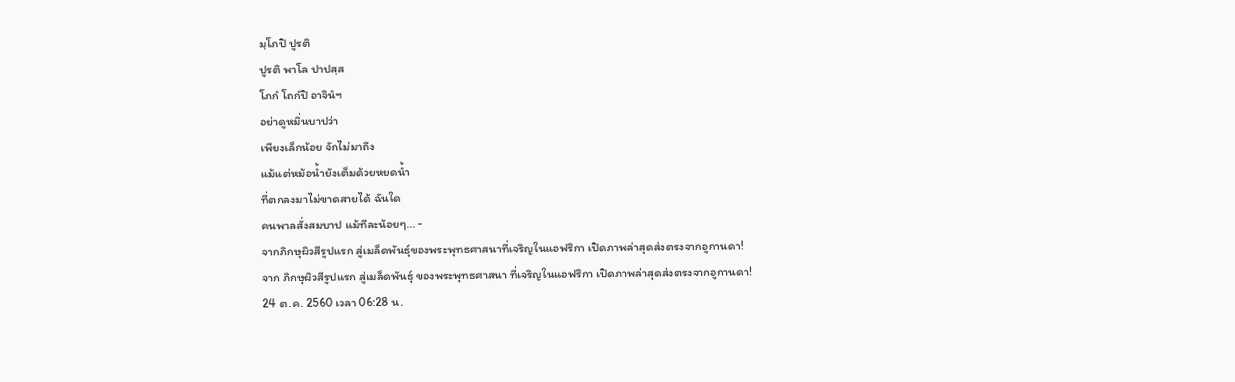มฺโภปิ ปูรติ
ปูรติ พาโล ปาปสฺส
โภกํ โถกํปิ อาจินํฯ
อย่าดูหมิ่นบาปว่า
เพียงเล็กน้อย จักไม่มาถึง
แม้แต่หม้อน้ำยังเต็มด้วยหยดน้ำ
ที่ตกลงมาไม่ขาดสายได้ ฉันใด
คนพาลสั่งสมบาป แม้ทีละน้อยๆ... -
จากภิกษุผิวสีรูปแรก สู่เมล็ดพันธุ์ของพระพุทธศาสนาที่เจริญในแอฟริกา เปิดภาพล่าสุดส่งตรงจากอูกานดา!
จาก ภิกษุผิวสีรูปแรก สู่เมล็ดพันธุ์ ของพระพุทธศาสนา ที่เจริญในแอฟริกา เปิดภาพล่าสุดส่งตรงจากอูกานดา!
24 ต.ค. 2560 เวลา 06:28 น.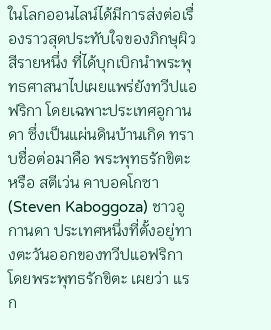ในโลกออนไลน์ได้มีการส่งต่อเรื่องราวสุดประทับใจของภิกษุผิวสีรายหนึ่ง ที่ได้บุกเบิกนำพระพุทธศาสนาไปเผยแพร่ยังทวีปแอฟริกา โดยเฉพาะประเทศอูกานดา ซึ่งเป็นแผ่นดินบ้านเกิด ทราบชื่อต่อมาคือ พระพุทธรักขิตะ หรือ สตีเว่น คาบอคโกซา (Steven Kaboggoza) ชาวอูกานดา ประเทศหนึ่งที่ตั้งอยู่ทางตะวันออกของทวีปแอฟริกา
โดยพระพุทธรักขิตะ เผยว่า แรก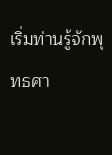เริ่มท่านรู้จักพุทธศา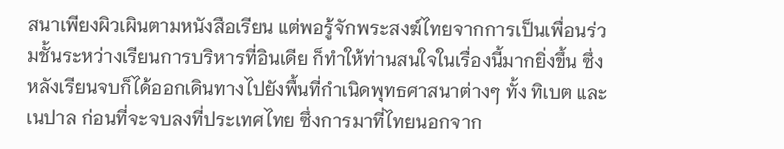สนาเพียงผิวเผินตามหนังสือเรียน แต่พอรู้จักพระสงฆ์ไทยจากการเป็นเพื่อนร่วมชั้นระหว่างเรียนการบริหารที่อินเดีย ก็ทำให้ท่านสนใจในเรื่องนี้มากยิ่งขึ้น ซึ่งหลังเรียนจบก็ได้ออกเดินทางไปยังพื้นที่กำเนิดพุทธศาสนาต่างๆ ทั้ง ทิเบต และเนปาล ก่อนที่จะจบลงที่ประเทศไทย ซึ่งการมาที่ไทยนอกจาก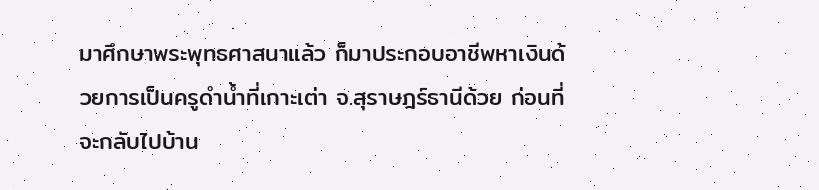มาศึกษาพระพุทธศาสนาแล้ว ก็มาประกอบอาชีพหาเงินด้วยการเป็นครูดำน้ำที่เกาะเต่า จ.สุราษฎร์ธานีด้วย ก่อนที่จะกลับไปบ้าน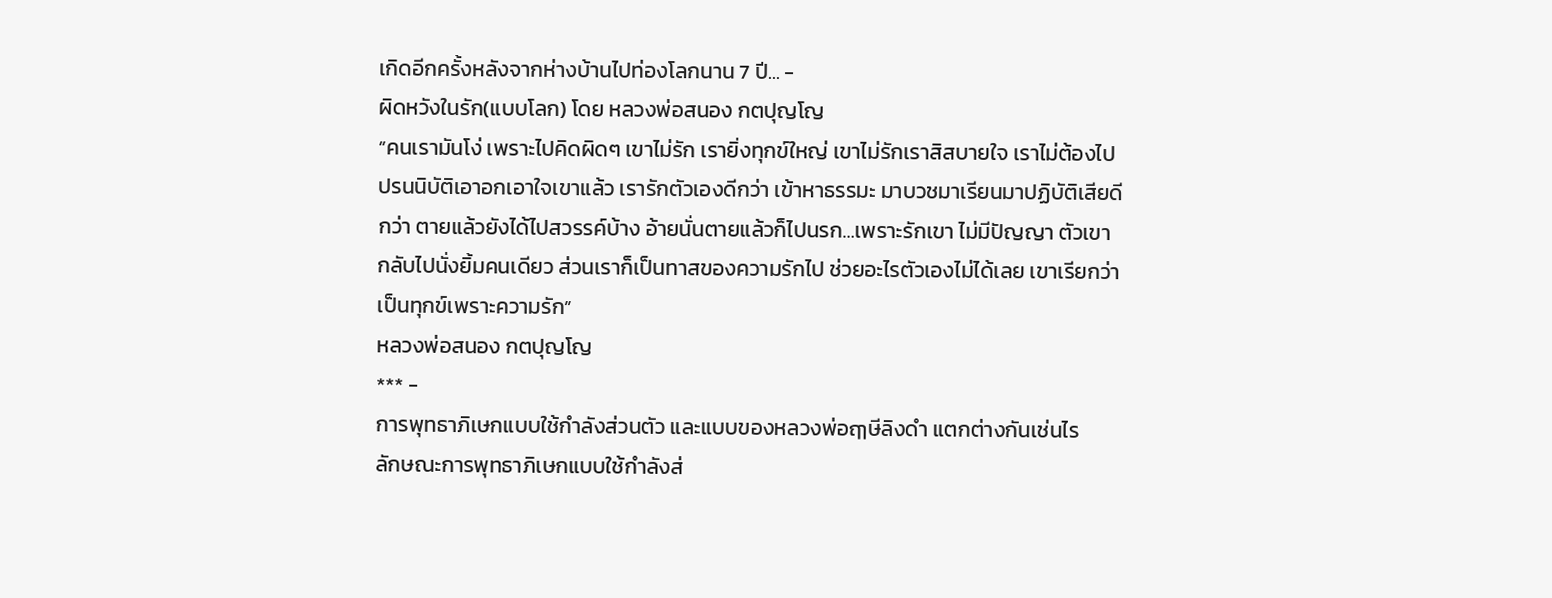เกิดอีกครั้งหลังจากห่างบ้านไปท่องโลกนาน 7 ปี... -
ผิดหวังในรัก(แบบโลก) โดย หลวงพ่อสนอง กตปุญโญ
”คนเรามันโง่ เพราะไปคิดผิดๆ เขาไม่รัก เรายิ่งทุกข์ใหญ่ เขาไม่รักเราสิสบายใจ เราไม่ต้องไปปรนนิบัติเอาอกเอาใจเขาแล้ว เรารักตัวเองดีกว่า เข้าหาธรรมะ มาบวชมาเรียนมาปฏิบัติเสียดีกว่า ตายแล้วยังได้ไปสวรรค์บ้าง อ้ายนั่นตายแล้วก็ไปนรก…เพราะรักเขา ไม่มีปัญญา ตัวเขากลับไปนั่งยิ้มคนเดียว ส่วนเราก็เป็นทาสของความรักไป ช่วยอะไรตัวเองไม่ได้เลย เขาเรียกว่าเป็นทุกข์เพราะความรัก”
หลวงพ่อสนอง กตปุญโญ
*** -
การพุทธาภิเษกแบบใช้กำลังส่วนตัว และแบบของหลวงพ่อฤๅษีลิงดำ แตกต่างกันเช่นไร
ลักษณะการพุทธาภิเษกแบบใช้กำลังส่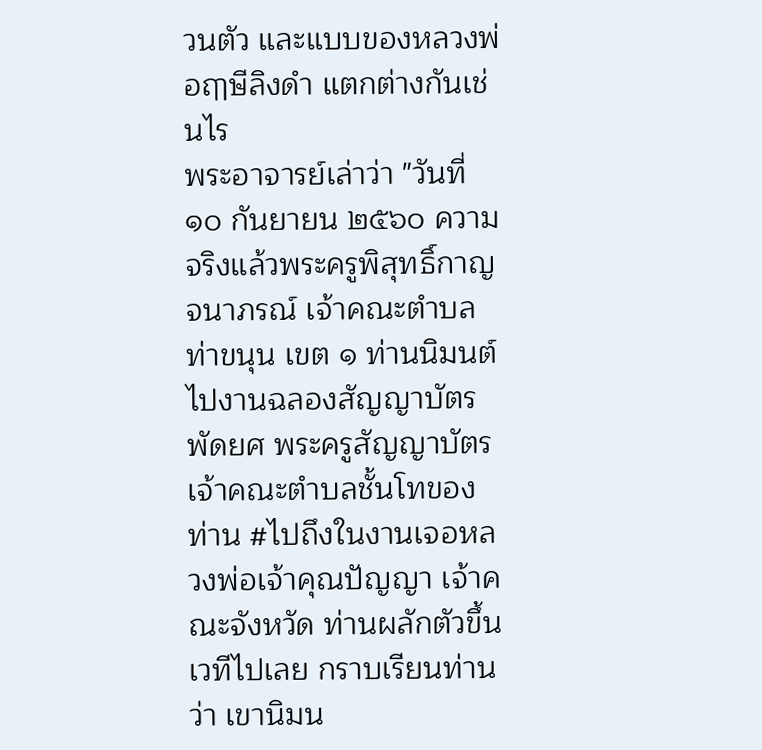วนตัว และแบบของหลวงพ่อฤๅษีลิงดำ แตกต่างกันเช่นไร
พระอาจารย์เล่าว่า "วันที่ ๑๐ กันยายน ๒๕๖๐ ความจริงแล้วพระครูพิสุทธิ์กาญจนาภรณ์ เจ้าคณะตำบลท่าขนุน เขต ๑ ท่านนิมนต์ไปงานฉลองสัญญาบัตรพัดยศ พระครูสัญญาบัตรเจ้าคณะตำบลชั้นโทของท่าน #ไปถึงในงานเจอหลวงพ่อเจ้าคุณปัญญา เจ้าคณะจังหวัด ท่านผลักตัวขึ้นเวทีไปเลย กราบเรียนท่านว่า เขานิมน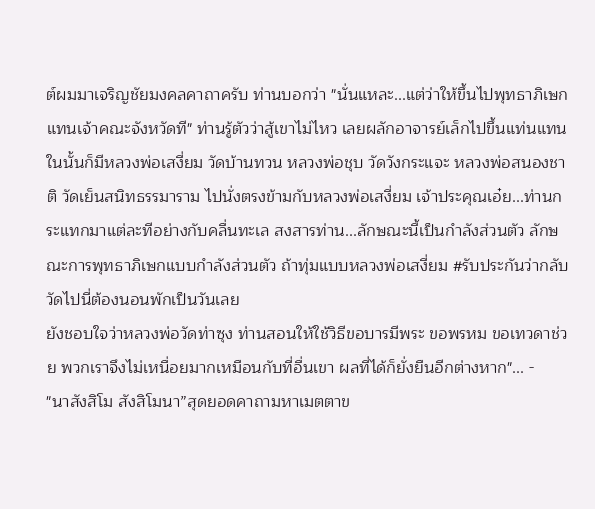ต์ผมมาเจริญชัยมงคลคาถาครับ ท่านบอกว่า "นั่นแหละ...แต่ว่าให้ขึ้นไปพุทธาภิเษกแทนเจ้าคณะจังหวัดที" ท่านรู้ตัวว่าสู้เขาไม่ไหว เลยผลักอาจารย์เล็กไปขึ้นแท่นแทน
ในนั้นก็มีหลวงพ่อเสงี่ยม วัดบ้านทวน หลวงพ่อชุบ วัดวังกระแจะ หลวงพ่อสนองชาติ วัดเย็นสนิทธรรมาราม ไปนั่งตรงข้ามกับหลวงพ่อเสงี่ยม เจ้าประคุณเอ๋ย...ท่านกระแทกมาแต่ละทีอย่างกับคลื่นทะเล สงสารท่าน...ลักษณะนี้เป็นกำลังส่วนตัว ลักษณะการพุทธาภิเษกแบบกำลังส่วนตัว ถ้าทุ่มแบบหลวงพ่อเสงี่ยม #รับประกันว่ากลับวัดไปนี่ต้องนอนพักเป็นวันเลย
ยังชอบใจว่าหลวงพ่อวัดท่าซุง ท่านสอนให้ใช้วิธีขอบารมีพระ ขอพรหม ขอเทวดาช่วย พวกเราจึงไม่เหนื่อยมากเหมือนกับที่อื่นเขา ผลที่ได้ก็ยั่งยืนอีกต่างหาก"... -
"นาสังสิโม สังสิโมนา”สุดยอดคาถามหาเมตตาข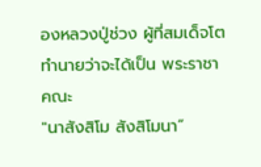องหลวงปู่ช่วง ผู้ที่สมเด็จโตทำนายว่าจะได้เป็น พระราชาคณะ
"นาสังสิโม สังสิโมนา”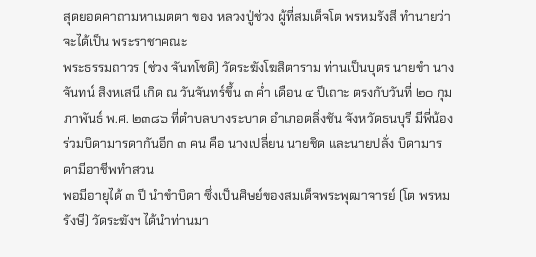สุดยอดคาถามหาเมตตา ของ หลวงปู่ช่วง ผู้ที่สมเด็จโต พรหมรังสี ทำนายว่าจะได้เป็น พระราชาคณะ
พระธรรมถาวร (ช่วง จันทโชติ) วัดระฆังโฆสิตาราม ท่านเป็นบุตร นายขำ นางจันทน์ สิงหเสนี เกิด ณ วันจันทร์ขึ้น ๓ ค่ำ เดือน ๔ ปีเถาะ ตรงกับวันที่ ๒๐ กุมภาพันธ์ พ.ศ. ๒๓๘๖ ที่ตำบลบางระบาด อำเภอตลิ่งชัน จังหวัดธนบุรี มีพี่น้องร่วมบิดามารดากันอีก ๓ คน คือ นางเปลี่ยน นายชิด และนายปลั่ง บิดามารดามีอาชีพทำสวน
พอมีอายุได้ ๓ ปี นำขำบิดา ซึ่งเป็นศิษย์ของสมเด็จพระพุฒาจารย์ (โต พรหมรังษี) วัดระฆังฯ ได้นำท่านมา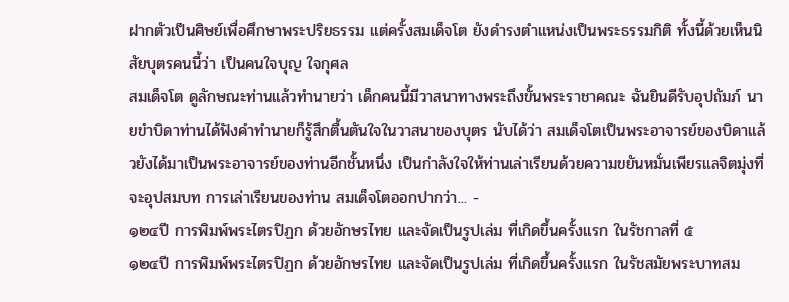ฝากตัวเป็นศิษย์เพื่อศึกษาพระปริยธรรม แต่ครั้งสมเด็จโต ยังดำรงตำแหน่งเป็นพระธรรมกิติ ทั้งนี้ด้วยเห็นนิสัยบุตรคนนี้ว่า เป็นคนใจบุญ ใจกุศล
สมเด็จโต ดูลักษณะท่านแล้วทำนายว่า เด็กคนนี้มีวาสนาทางพระถึงขั้นพระราชาคณะ ฉันยินดีรับอุปถัมภ์ นายขำบิดาท่านได้ฟังคำทำนายก็รู้สึกตื้นตันใจในวาสนาของบุตร นับได้ว่า สมเด็จโตเป็นพระอาจารย์ของบิดาแล้วยังได้มาเป็นพระอาจารย์ของท่านอีกชั้นหนึ่ง เป็นกำลังใจให้ท่านเล่าเรียนด้วยความขยันหมั่นเพียรแลจิตมุ่งที่จะอุปสมบท การเล่าเรียนของท่าน สมเด็จโตออกปากว่า... -
๑๒๔ปี การพิมพ์พระไตรปิฏก ด้วยอักษรไทย และจัดเป็นรูปเล่ม ที่เกิดขึ้นครั้งแรก ในรัชกาลที่ ๕
๑๒๔ปี การพิมพ์พระไตรปิฏก ด้วยอักษรไทย และจัดเป็นรูปเล่ม ที่เกิดขึ้นครั้งแรก ในรัชสมัยพระบาทสม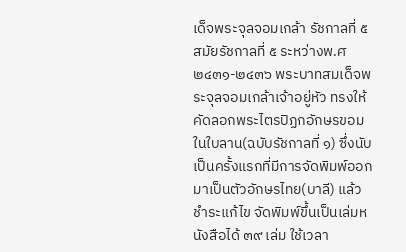เด็จพระจุลจอมเกล้า รัชกาลที่ ๕
สมัยรัชกาลที่ ๕ ระหว่างพ.ศ ๒๔๓๑-๒๔๓๖ พระบาทสมเด็จพระจุลจอมเกล้าเจ้าอยู่หัว ทรงให้คัดลอกพระไตรปิฏกอักษรขอมในใบลาน(ฉบับรัชกาลที่ ๑) ซึ่งนับเป็นครั้งแรกที่มีการจัดพิมพ์ออกมาเป็นตัวอักษรไทย(บาลี) แล้วชำระแก้ไข จัดพิมพ์ขึ้นเป็นเล่มหนังสือได้ ๓๙ เล่ม ใช้เวลา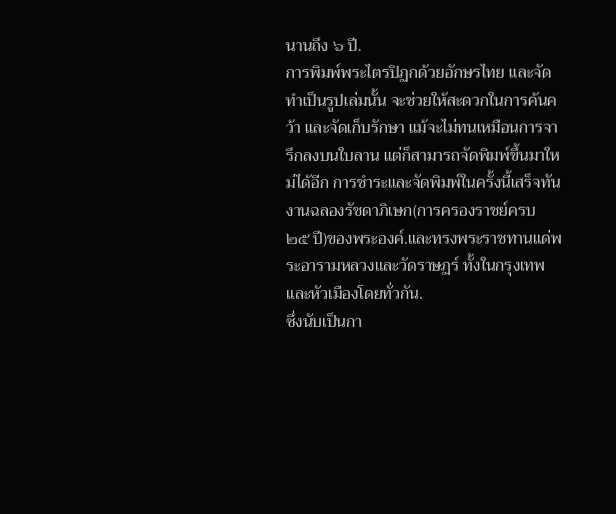นานถึง ๖ ปี.
การพิมพ์พระไตรปิฏกด้วยอักษรไทย และจัดทำเป็นรูปเล่มนั้น จะช่วยให้สะดวกในการค้นคว้า และจัดเก็บรักษา แม้จะไม่ทนเหมือนการจารึกลงบนใบลาน แต่ก็สามารถจัดพิมพ์ขึ้นมาใหม่ได้อีก การชำระและจัดพิมพ์ในครั้งนี้เสร็จทันงานฉลองรัชดาภิเษก(การครองราชย์ครบ ๒๕ ปี)ของพระองค์.และทรงพระราชทานแด่พระอารามหลวงและวัดราษฏร์ ทั้งในกรุงเทพและหัวเมืองโดยทั่วกัน.
ซึ่งนับเป็นกา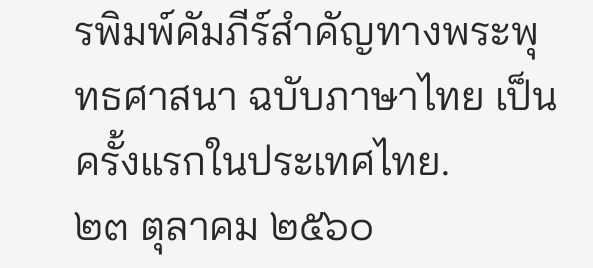รพิมพ์คัมภีร์สำคัญทางพระพุทธศาสนา ฉบับภาษาไทย เป็นครั้งแรกในประเทศไทย.
๒๓ ตุลาคม ๒๕๖๐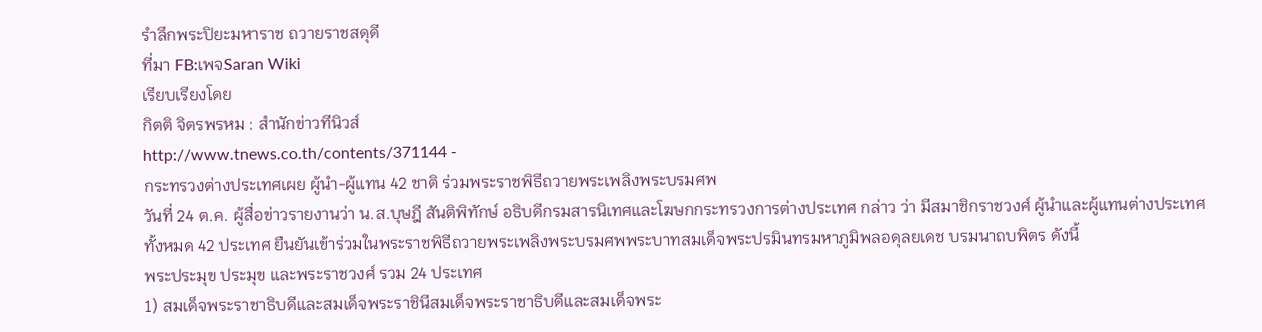รำลึกพระปิยะมหาราช ถวายราชสดุดี
ที่มา FB:เพจSaran Wiki
เรียบเรียงโดย
กิตติ จิตรพรหม : สำนักข่าวทีนิวส์
http://www.tnews.co.th/contents/371144 -
กระทรวงต่างประเทศเผย ผู้นำ-ผู้แทน 42 ชาติ ร่วมพระราชพิธีถวายพระเพลิงพระบรมศพ
วันที่ 24 ต.ค. ผู้สื่อข่าวรายงานว่า น.ส.บุษฎี สันติพิทักษ์ อธิบดีกรมสารนิเทศและโฆษกกระทรวงการต่างประเทศ กล่าว ว่า มีสมาชิกราชวงศ์ ผู้นำและผู้แทนต่างประเทศทั้งหมด 42 ประเทศ ยืนยันเข้าร่วมในพระราชพิธีถวายพระเพลิงพระบรมศพพระบาทสมเด็จพระปรมินทรมหาภูมิพลอดุลยเดช บรมนาถบพิตร ดังนี้
พระประมุข ประมุข และพระราชวงศ์ รวม 24 ประเทศ
1) สมเด็จพระราชาธิบดีและสมเด็จพระราชินีสมเด็จพระราชาธิบดีและสมเด็จพระ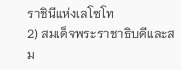ราชินีแห่งเลโซโท
2) สมเด็จพระราชาธิบดีและสม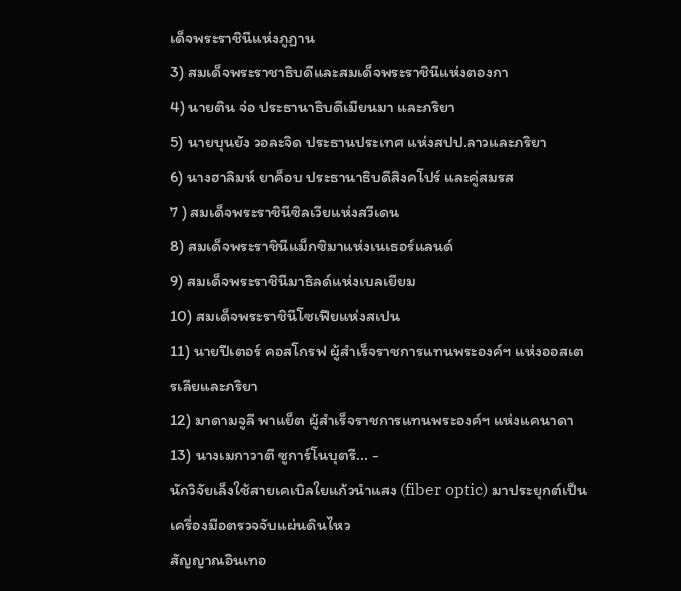เด็จพระราชินีแห่งภูฏาน
3) สมเด็จพระราชาธิบดีและสมเด็จพระราชินีแห่งตองกา
4) นายติน จ่อ ประธานาธิบดีเมียนมา และภริยา
5) นายบุนยัง วอละจิด ประธานประเทศ แห่งสปป.ลาวและภริยา
6) นางฮาลิมห์ ยาค็อบ ประธานาธิบดีสิงคโปร์ และคู่สมรส
7 ) สมเด็จพระราชินีซิลเวียแห่งสวีเดน
8) สมเด็จพระราชินีแม็กซิมาแห่งเนเธอร์แลนด์
9) สมเด็จพระราชินีมาธิลด์แห่งเบลเยียม
10) สมเด็จพระราชินีโซเฟียแห่งสเปน
11) นายปีเตอร์ คอสโกรฟ ผู้สำเร็จราชการแทนพระองค์ฯ แห่งออสเตรเลียและภริยา
12) มาดามจูลี พาแย็ต ผู้สำเร็จราชการแทนพระองค์ฯ แห่งแคนาดา
13) นางเมกาวาตี ซูการ์โนบุตรี... -
นักวิจัยเล็งใช้สายเคเบิลใยแก้วนำแสง (fiber optic) มาประยุกต์เป็นเครื่องมือตรวจจับแผ่นดินไหว
สัญญาณอินเทอ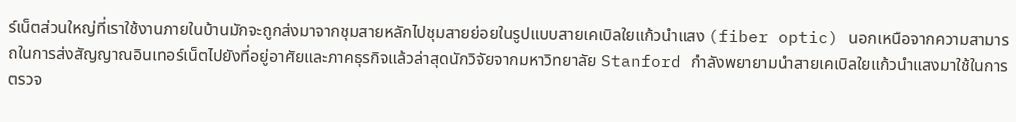ร์เน็ตส่วนใหญ่ที่เราใช้งานภายในบ้านมักจะถูกส่งมาจากชุมสายหลักไปชุมสายย่อยในรูปแบบสายเคเบิลใยแก้วนำแสง (fiber optic) นอกเหนือจากความสามารถในการส่งสัญญาณอินเทอร์เน็ตไปยังที่อยู่อาศัยและภาคธุรกิจแล้วล่าสุดนักวิจัยจากมหาวิทยาลัย Stanford กำลังพยายามนำสายเคเบิลใยแก้วนำแสงมาใช้ในการตรวจ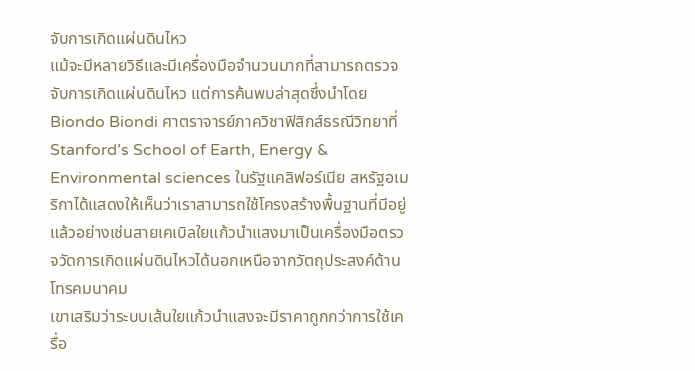จับการเกิดแผ่นดินไหว
แม้จะมีหลายวิธีและมีเครื่องมือจำนวนมากที่สามารถตรวจจับการเกิดแผ่นดินไหว แต่การค้นพบล่าสุดซึ่งนำโดย Biondo Biondi ศาตราจารย์ภาควิชาฟิสิกส์ธรณีวิทยาที่ Stanford’s School of Earth, Energy & Environmental sciences ในรัฐแคลิฟอร์เนีย สหรัฐอเมริกาได้แสดงให้เห็นว่าเราสามารถใช้โครงสร้างพื้นฐานที่มีอยู่แล้วอย่างเช่นสายเคเบิลใยแก้วนำแสงมาเป็นเครื่องมือตรวจวัดการเกิดแผ่นดินไหวได้นอกเหนือจากวัตถุประสงค์ด้านโทรคมนาคม
เขาเสริมว่าระบบเส้นใยแก้วนำแสงจะมีราคาถูกกว่าการใช้เครื่อ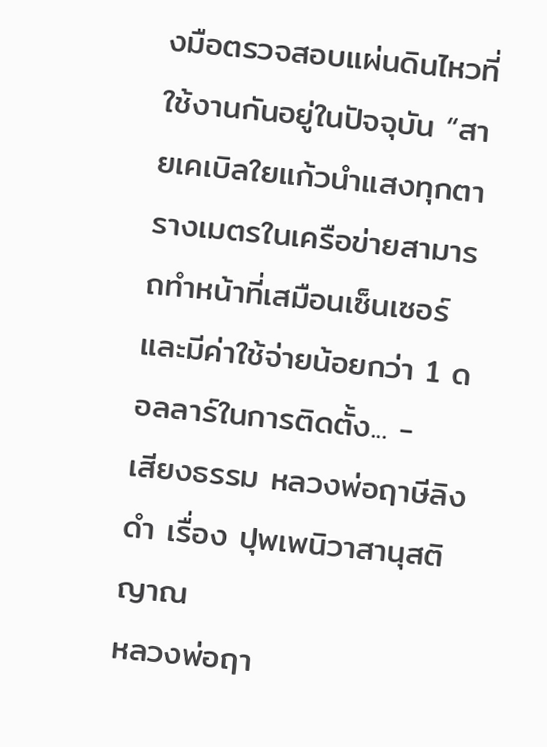งมือตรวจสอบแผ่นดินไหวที่ใช้งานกันอยู่ในปัจจุบัน “สายเคเบิลใยแก้วนำแสงทุกตารางเมตรในเครือข่ายสามารถทำหน้าที่เสมือนเซ็นเซอร์และมีค่าใช้จ่ายน้อยกว่า 1 ดอลลาร์ในการติดตั้ง... -
เสียงธรรม หลวงพ่อฤาษีลิงดำ เรื่อง ปุพเพนิวาสานุสติญาณ
หลวงพ่อฤา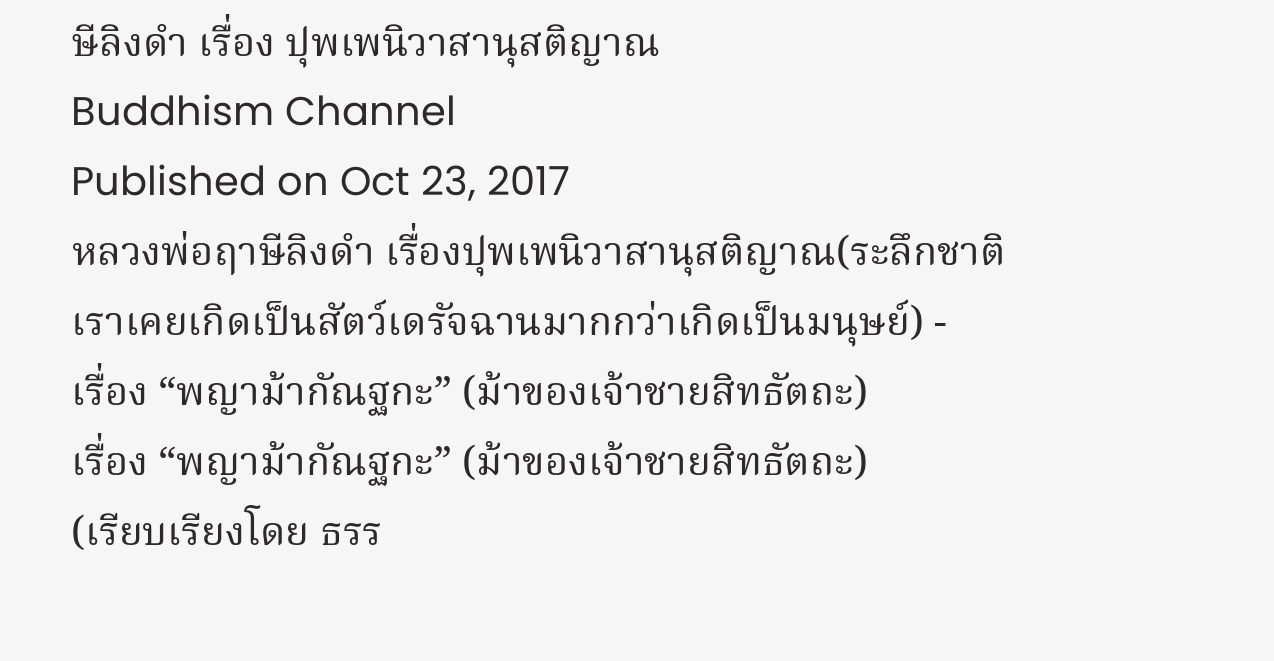ษีลิงดำ เรื่อง ปุพเพนิวาสานุสติญาณ
Buddhism Channel
Published on Oct 23, 2017
หลวงพ่อฤาษีลิงดำ เรื่องปุพเพนิวาสานุสติญาณ(ระลึกชาติเราเคยเกิดเป็นสัตว์เดรัจฉานมากกว่าเกิดเป็นมนุษย์) -
เรื่อง “พญาม้ากัณฐกะ” (ม้าของเจ้าชายสิทธัตถะ)
เรื่อง “พญาม้ากัณฐกะ” (ม้าของเจ้าชายสิทธัตถะ)
(เรียบเรียงโดย ธรร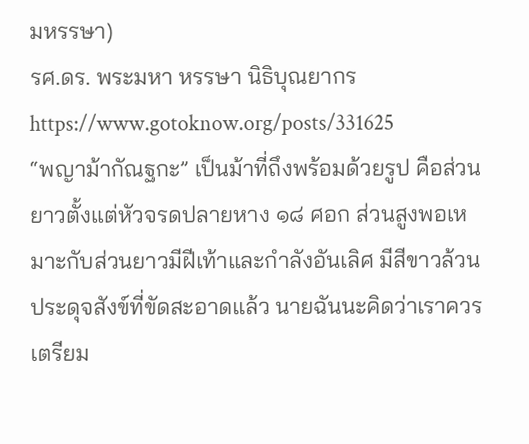มหรรษา)
รศ.ดร. พระมหา หรรษา นิธิบุณยากร
https://www.gotoknow.org/posts/331625
“พญาม้ากัณฐกะ” เป็นม้าที่ถึงพร้อมด้วยรูป คือส่วนยาวตั้งแต่หัวจรดปลายหาง ๑๘ ศอก ส่วนสูงพอเหมาะกับส่วนยาวมีฝีเท้าและกำลังอันเลิศ มีสีขาวล้วนประดุจสังข์ที่ขัดสะอาดแล้ว นายฉันนะคิดว่าเราควรเตรียม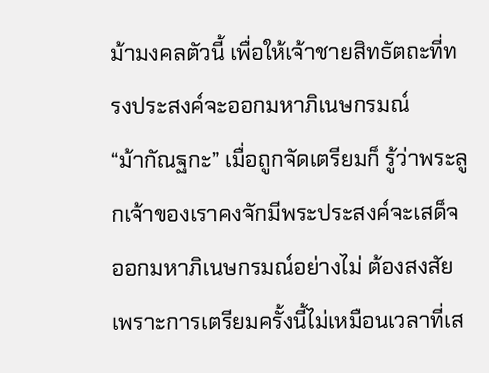ม้ามงคลตัวนี้ เพื่อให้เจ้าชายสิทธัตถะที่ทรงประสงค์จะออกมหาภิเนษกรมณ์
“ม้ากัณฐกะ” เมื่อถูกจัดเตรียมก็ รู้ว่าพระลูกเจ้าของเราคงจักมีพระประสงค์จะเสด็จออกมหาภิเนษกรมณ์อย่างไม่ ต้องสงสัย เพราะการเตรียมครั้งนี้ไม่เหมือนเวลาที่เส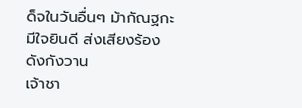ด็จในวันอื่นๆ ม้ากัณฐกะมีใจยินดี ส่งเสียงร้องดังกังวาน
เจ้าชา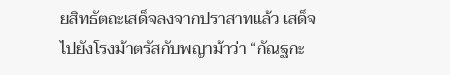ยสิทธัตถะเสด็จลงจากปราสาทแล้ว เสด็จไปยังโรงม้าตรัสกับพญาม้าว่า “กัณฐกะ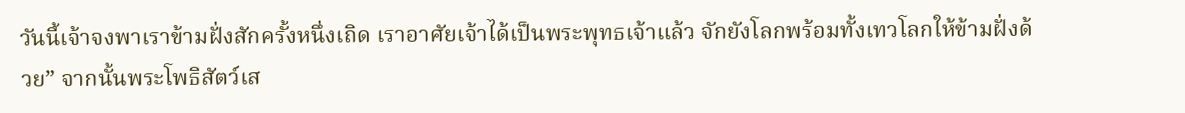วันนี้เจ้าจงพาเราข้ามฝั่งสักครั้งหนึ่งเถิด เราอาศัยเจ้าได้เป็นพระพุทธเจ้าแล้ว จักยังโลกพร้อมทั้งเทวโลกให้ข้ามฝั่งด้วย” จากนั้นพระโพธิสัตว์เส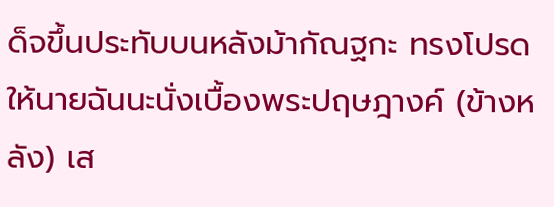ด็จขึ้นประทับบนหลังม้ากัณฐกะ ทรงโปรดให้นายฉันนะนั่งเบื้องพระปฤษฎางค์ (ข้างหลัง) เส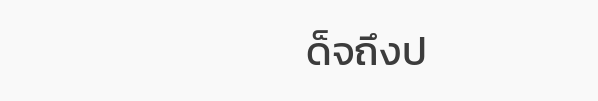ด็จถึงป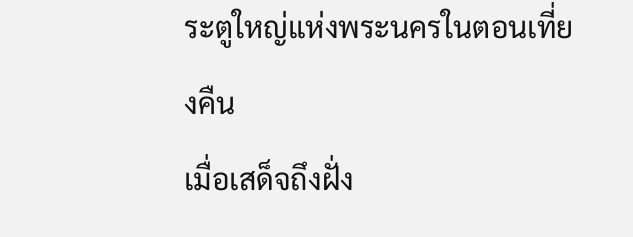ระตูใหญ่แห่งพระนครในตอนเที่ยงคืน
เมื่อเสด็จถึงฝั่ง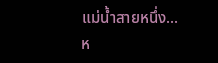แม่น้ำสายหนึ่ง...
ห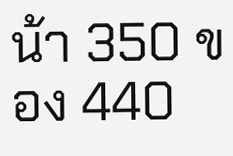น้า 350 ของ 440